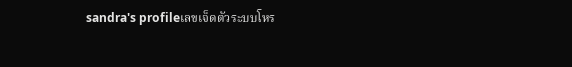sandra's profileเลขเจ็ดตัวระบบโหร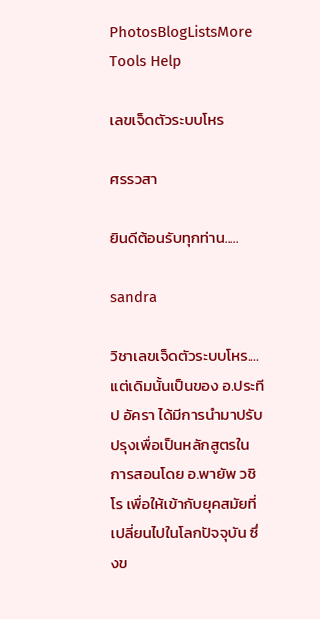PhotosBlogListsMore Tools Help

เลขเจ็ดตัวระบบโหร

ศรรวสา

ยินดีต้อนรับทุกท่าน.....

sandra

วิชาเลขเจ็ดตัวระบบโหร....
แต่เดิมนั้นเป็นของ อ.ประทีป อัครา ได้มีการนำมาปรับปรุงเพื่อเป็นหลักสูตรในการสอนโดย อ.พายัพ วชิโร เพื่อให้เข้ากับยุคสมัยที่เปลี่ยนไปในโลกปัจจุบัน ซึ่งข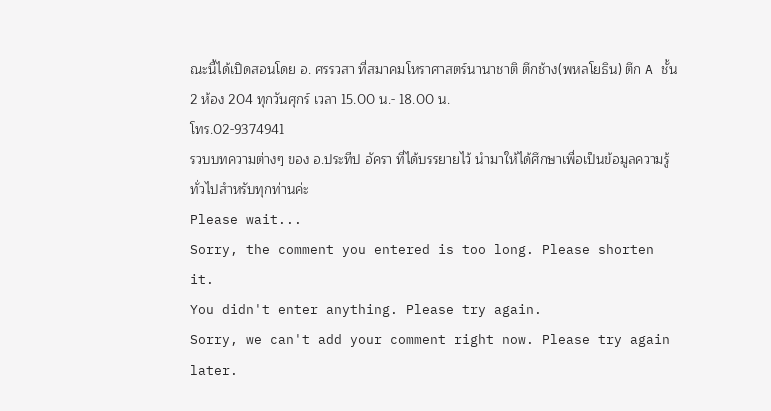ณะนี้ได้เปิดสอนโดย อ. ศรรวสา ที่สมาคมโหราศาสตร์นานาชาติ ตึกช้าง(พหลโยธิน) ตึก A ชั้น 2 ห้อง 204 ทุกวันศุกร์ เวลา 15.00 น.- 18.00 น.
โทร.02-9374941
รวบบทความต่างๆ ของ อ.ประทีป อัครา ที่ได้บรรยายไว้ นำมาให้ได้ศึกษาเพื่อเป็นข้อมูลความรู้ทั่วไปสำหรับทุกท่านค่ะ
Please wait...
Sorry, the comment you entered is too long. Please shorten it.
You didn't enter anything. Please try again.
Sorry, we can't add your comment right now. Please try again later.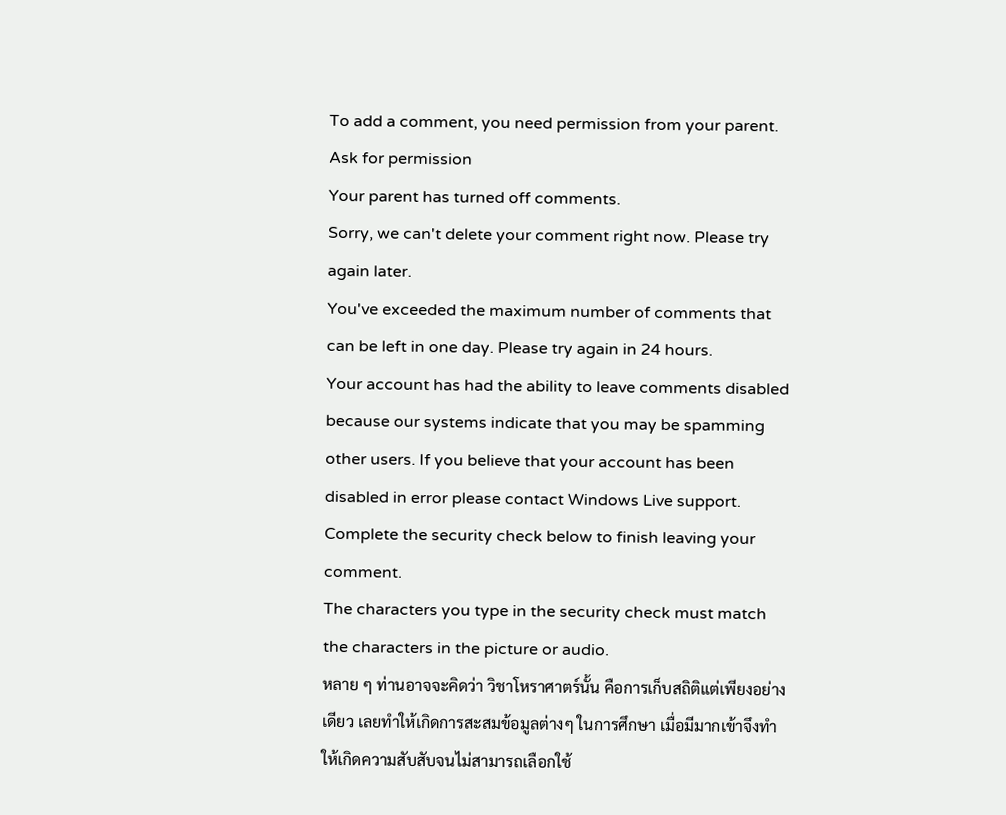To add a comment, you need permission from your parent. Ask for permission
Your parent has turned off comments.
Sorry, we can't delete your comment right now. Please try again later.
You've exceeded the maximum number of comments that can be left in one day. Please try again in 24 hours.
Your account has had the ability to leave comments disabled because our systems indicate that you may be spamming other users. If you believe that your account has been disabled in error please contact Windows Live support.
Complete the security check below to finish leaving your comment.
The characters you type in the security check must match the characters in the picture or audio.
หลาย ๆ ท่านอาจจะคิดว่า วิชาโหราศาตร์นั้น คือการเก็บสถิติแต่เพียงอย่างเดียว เลยทำให้เกิดการสะสมข้อมูลต่างๆ ในการศึกษา เมื่อมีมากเข้าจึงทำให้เกิดความสับสับจนไม่สามารถเลือกใช้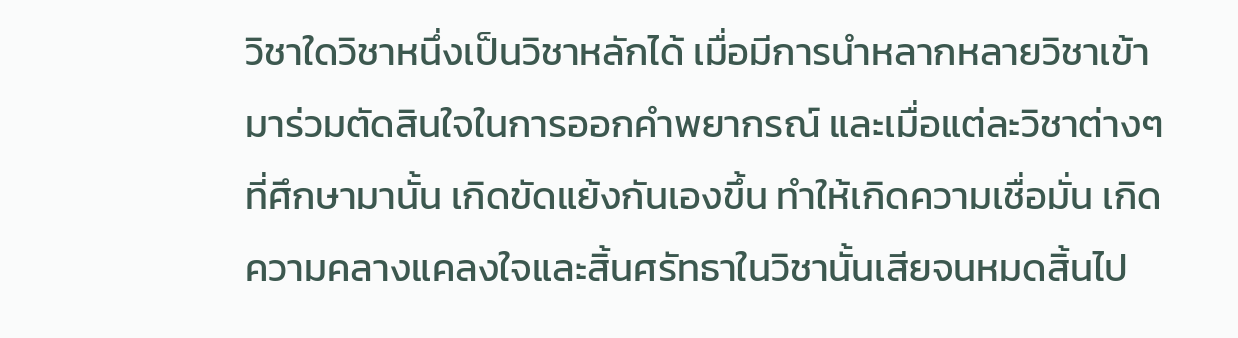วิชาใดวิชาหนึ่งเป็นวิชาหลักได้ เมื่อมีการนำหลากหลายวิชาเข้ามาร่วมตัดสินใจในการออกคำพยากรณ์ และเมื่อแต่ละวิชาต่างๆ ที่ศึกษามานั้น เกิดขัดแย้งกันเองขึ้น ทำให้เกิดความเชื่อมั่น เกิดความคลางแคลงใจและสิ้นศรัทธาในวิชานั้นเสียจนหมดสิ้นไป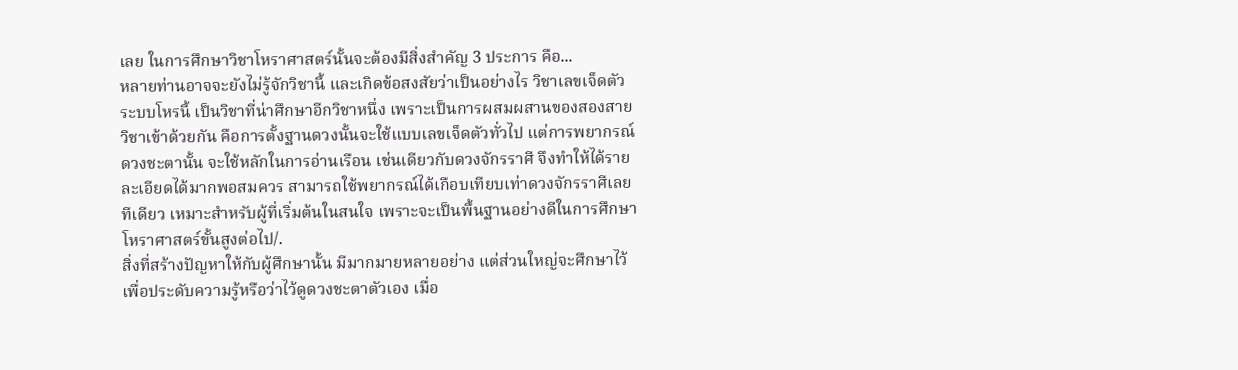เลย ในการศึกษาวิชาโหราศาสตร์นั้นจะต้องมีสิ่งสำคัญ 3 ประการ คือ...
หลายท่านอาจจะยังไม่รู้จักวิชานี้ และเกิดข้อสงสัยว่าเป็นอย่างไร วิชาเลขเจ็ดตัวระบบโหรนี้ เป็นวิชาที่น่าศึกษาอีกวิชาหนึ่ง เพราะเป็นการผสมผสานของสองสายวิชาเข้าด้วยกัน คือการตั้งฐานดวงนั้นจะใช้แบบเลขเจ็ดตัวทั่วไป แต่การพยากรณ์ดวงชะตานั้น จะใช้หลักในการอ่านเรือน เช่นเดียวกับดวงจักรราศี จึงทำให้ได้รายละเอียดได้มากพอสมควร สามารถใช้พยากรณ์ได้เกือบเทียบเท่าดวงจักรราศีเลยทีเดียว เหมาะสำหรับผู้ที่เริ่มต้นในสนใจ เพราะจะเป็นพื้นฐานอย่างดีในการศึกษาโหราศาสตร์ขั้นสูงต่อไป/.
สิ่งที่สร้างปัญหาให้กับผู้ศึกษานั้น มีมากมายหลายอย่าง แต่ส่วนใหญ่จะศึกษาไว้เพื่อประดับความรู้หรือว่าไว้ดูดวงชะตาตัวเอง เมื่อ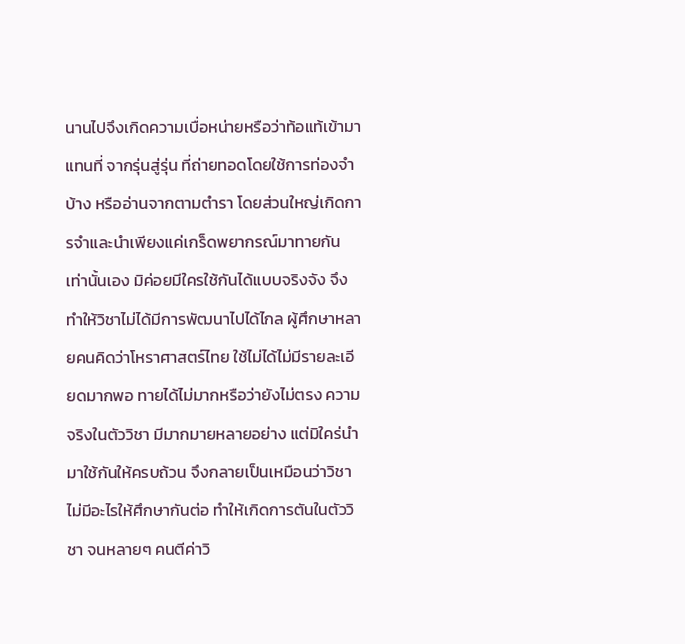นานไปจึงเกิดความเบื่อหน่ายหรือว่าท้อแท้เข้ามาแทนที่ จากรุ่นสู่รุ่น ที่ถ่ายทอดโดยใช้การท่องจำบ้าง หรืออ่านจากตามตำรา โดยส่วนใหญ่เกิดการจำและนำเพียงแค่เกร็ดพยากรณ์มาทายกันเท่านั้นเอง มิค่อยมีใครใช้กันได้แบบจริงจัง จึงทำให้วิชาไม่ได้มีการพัฒนาไปได้ไกล ผู้ศึกษาหลายคนคิดว่าโหราศาสตร์ไทย ใช้ไม่ได้ไม่มีรายละเอียดมากพอ ทายได้ไม่มากหรือว่ายังไม่ตรง ความจริงในตัววิชา มีมากมายหลายอย่าง แต่มิใคร่นำมาใช้กันให้ครบถ้วน จึงกลายเป็นเหมือนว่าวิชาไม่มีอะไรให้ศึกษากันต่อ ทำให้เกิดการตันในตัววิชา จนหลายๆ คนตีค่าวิ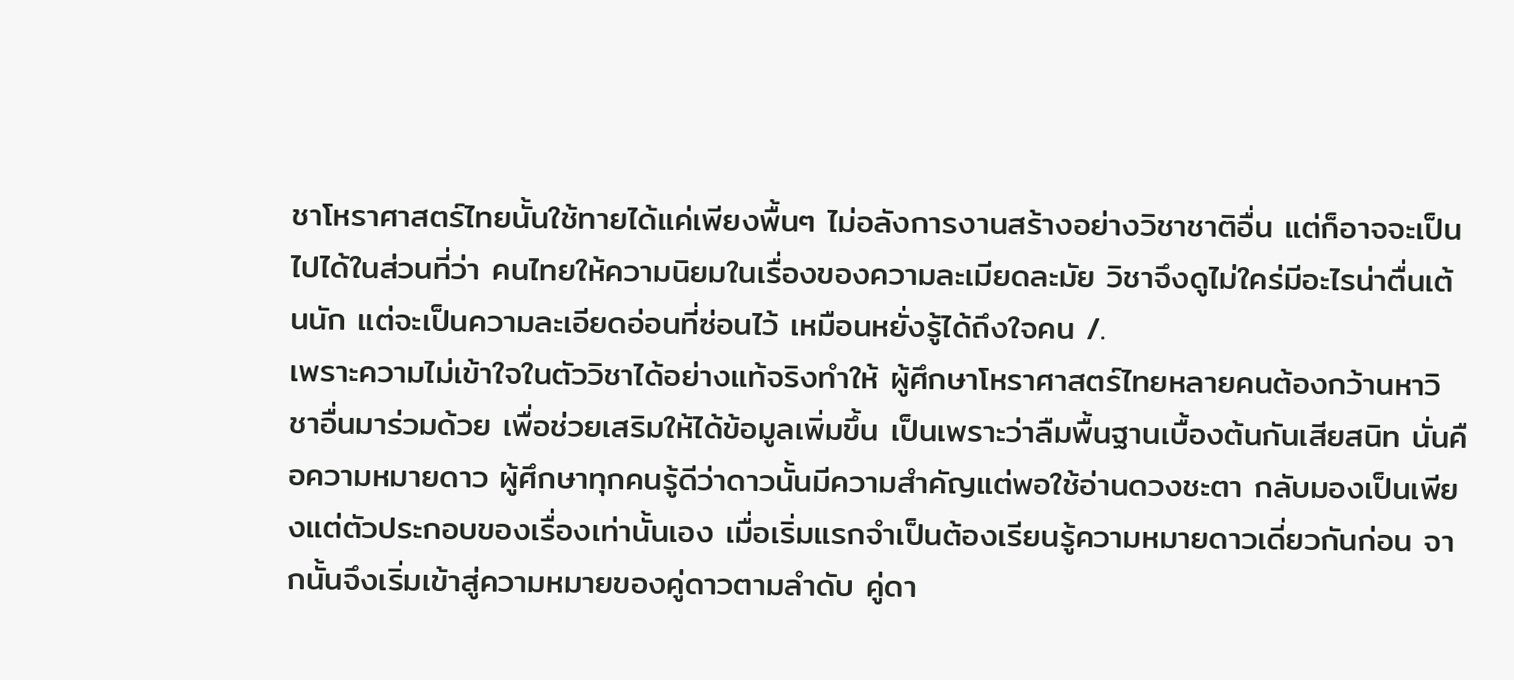ชาโหราศาสตร์ไทยนั้นใช้ทายได้แค่เพียงพื้นๆ ไม่อลังการงานสร้างอย่างวิชาชาติอื่น แต่ก็อาจจะเป็นไปได้ในส่วนที่ว่า คนไทยให้ความนิยมในเรื่องของความละเมียดละมัย วิชาจึงดูไม่ใคร่มีอะไรน่าตื่นเต้นนัก แต่จะเป็นความละเอียดอ่อนที่ซ่อนไว้ เหมือนหยั่งรู้ได้ถึงใจคน /.
เพราะความไม่เข้าใจในตัววิชาได้อย่างแท้จริงทำให้ ผู้ศึกษาโหราศาสตร์ไทยหลายคนต้องกว้านหาวิชาอื่นมาร่วมด้วย เพื่อช่วยเสริมให้ได้ข้อมูลเพิ่มขึ้น เป็นเพราะว่าลืมพื้นฐานเบื้องต้นกันเสียสนิท นั่นคือความหมายดาว ผู้ศึกษาทุกคนรู้ดีว่าดาวนั้นมีความสำคัญแต่พอใช้อ่านดวงชะตา กลับมองเป็นเพียงแต่ตัวประกอบของเรื่องเท่านั้นเอง เมื่อเริ่มแรกจำเป็นต้องเรียนรู้ความหมายดาวเดี่ยวกันก่อน จากนั้นจึงเริ่มเข้าสู่ความหมายของคู่ดาวตามลำดับ คู่ดา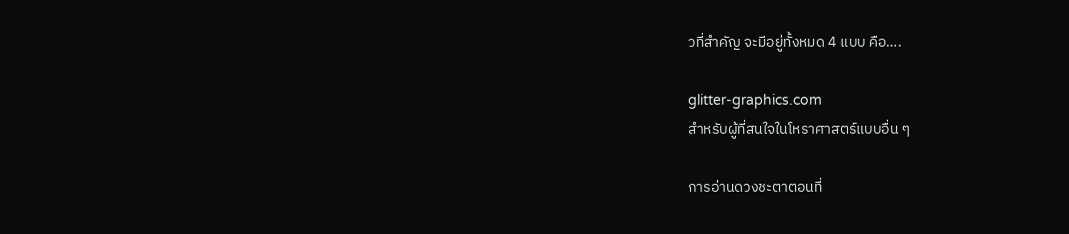วที่สำคัญ จะมีอยู่ทั้งหมด 4 แบบ คือ….

glitter-graphics.com
สำหรับผู้ที่สนใจในโหราศาสตร์แบบอื่น ๆ

การอ่านดวงชะตาตอนที่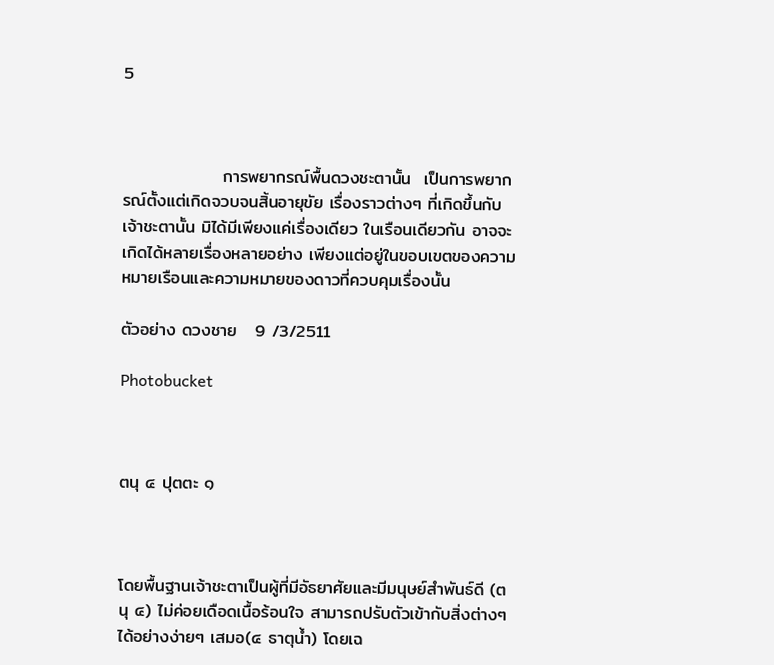5



                การพยากรณ์พื้นดวงชะตานั้น  เป็นการพยากรณ์ตั้งแต่เกิดจวบจนสิ้นอายุขัย เรื่องราวต่างๆ ที่เกิดขึ้นกับเจ้าชะตานั้น มิได้มีเพียงแค่เรื่องเดียว ในเรือนเดียวกัน อาจจะเกิดได้หลายเรื่องหลายอย่าง เพียงแต่อยู่ในขอบเขตของความหมายเรือนและความหมายของดาวที่ควบคุมเรื่องนั้น

ตัวอย่าง ดวงชาย   9 /3/2511

Photobucket



ตนุ ๔ ปุตตะ ๑



โดยพื้นฐานเจ้าชะตาเป็นผู้ที่มีอัธยาศัยและมีมนุษย์สำพันธ์ดี (ตนุ ๔) ไม่ค่อยเดือดเนื้อร้อนใจ สามารถปรับตัวเข้ากับสิ่งต่างๆ ได้อย่างง่ายๆ เสมอ(๔ ธาตุน้ำ) โดยเฉ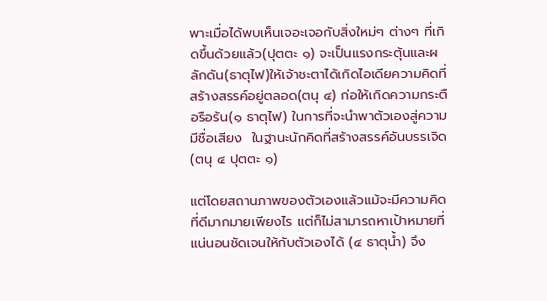พาะเมื่อได้พบเห็นเจอะเจอกับสิ่งใหม่ๆ ต่างๆ ที่เกิดขึ้นด้วยแล้ว(ปุตตะ ๑) จะเป็นแรงกระตุ้นและผลักดัน(ธาตุไฟ)ให้เจ้าชะตาได้เกิดไอเดียความคิดที่สร้างสรรค์อยู่ตลอด(ตนุ ๔) ก่อให้เกิดความกระตือรือร้น(๑ ธาตุไฟ) ในการที่จะนำพาตัวเองสู่ความมีชื่อเสียง  ในฐานะนักคิดที่สร้างสรรค์อันบรรเจิด (ตนุ ๔ ปุตตะ ๑)

แต่โดยสถานภาพของตัวเองแล้วแม้จะมีความคิดที่ดีมากมายเพียงไร แต่ก็ไม่สามารถหาเป้าหมายที่แน่นอนชัดเจนให้กับตัวเองได้ (๔ ธาตุน้ำ) จึง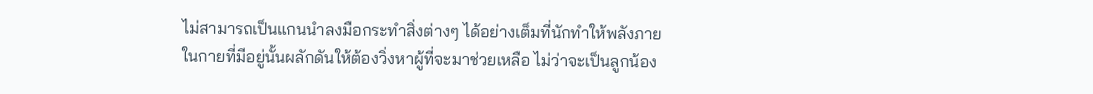ไม่สามารถเป็นแกนนำลงมือกระทำสิ่งต่างๆ ได้อย่างเต็มที่นักทำให้พลังภายในกายที่มีอยู่นั้นผลักดันให้ต้องวิ่งหาผู้ที่จะมาช่วยเหลือ ไม่ว่าจะเป็นลูกน้อง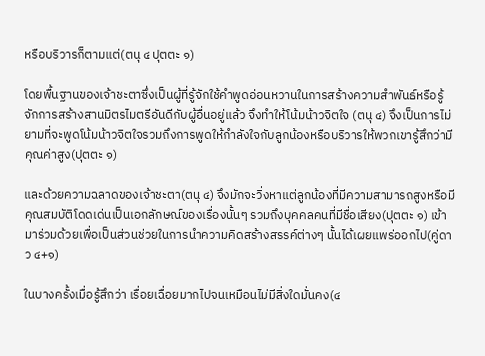หรือบริวารก็ตามแต่(ตนุ ๔ ปุตตะ ๑)

โดยพื้นฐานของเจ้าชะตาซึ่งเป็นผู้ที่รู้จักใช้คำพูดอ่อนหวานในการสร้างความสำพันธ์หรือรู้จักการสร้างสานมิตรไมตรีอันดีกับผู้อื่นอยู่แล้ว จึงทำให้โน้มน้าวจิตใจ (ตนุ ๔) จึงเป็นการไม่ยามที่จะพูดโน้มน้าวจิตใจรวมถึงการพูดให้กำลังใจกับลูกน้องหรือบริวารให้พวกเขารู้สึกว่ามีคุณค่าสูง(ปุตตะ ๑)

และด้วยความฉลาดของเจ้าชะตา(ตนุ ๔) จึงมักจะวิ่งหาแต่ลูกน้องที่มีความสามารถสูงหรือมีคุณสมบัติโดดเด่นเป็นเอกลักษณ์ของเรื่องนั้นๆ รวมถึงบุคคลคนที่มีชื่อเสียง(ปุตตะ ๑) เข้ามาร่วมด้วยเพื่อเป็นส่วนช่วยในการนำความคิดสร้างสรรค์ต่างๆ นั้นได้เผยแพร่ออกไป(คู่ดาว ๔+๑)

ในบางครั้งเมื่อรู้สึกว่า เรื่อยเฉื่อยมากไปจนเหมือนไม่มีสิ่งใดมั่นคง(๔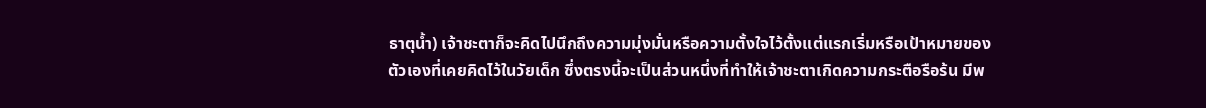ธาตุน้ำ) เจ้าชะตาก็จะคิดไปนึกถึงความมุ่งมั่นหรือความตั้งใจไว้ตั้งแต่แรกเริ่มหรือเป้าหมายของตัวเองที่เคยคิดไว้ในวัยเด็ก ซึ่งตรงนี้จะเป็นส่วนหนึ่งที่ทำให้เจ้าชะตาเกิดความกระตือรือร้น มีพ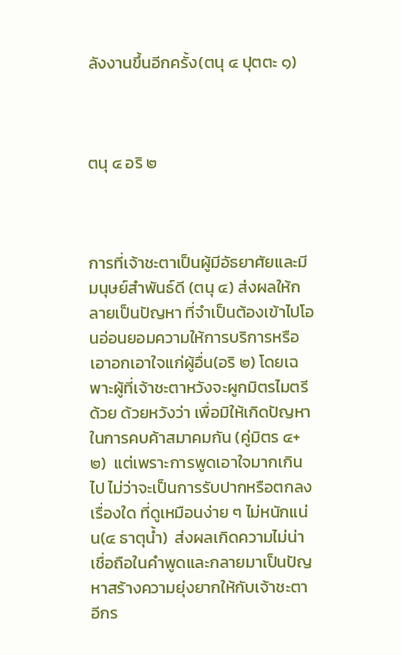ลังงานขึ้นอีกครั้ง(ตนุ ๔ ปุตตะ ๑)



ตนุ ๔ อริ ๒



การที่เจ้าชะตาเป็นผู้มีอัธยาศัยและมีมนุษย์สำพันธ์ดี (ตนุ ๔) ส่งผลให้กลายเป็นปัญหา ที่จำเป็นต้องเข้าไปโอนอ่อนยอมความให้การบริการหรือเอาอกเอาใจแก่ผู้อื่น(อริ ๒) โดยเฉพาะผู้ที่เจ้าชะตาหวังจะผูกมิตรไมตรีด้วย ด้วยหวังว่า เพื่อมิให้เกิดปัญหาในการคบค้าสมาคมกัน (คู่มิตร ๔+๒)  แต่เพราะการพูดเอาใจมากเกินไป ไม่ว่าจะเป็นการรับปากหรือตกลงเรื่องใด ที่ดูเหมือนง่าย ๆ ไม่หนักแน่น(๔ ธาตุน้ำ)  ส่งผลเกิดความไม่น่าเชื่อถือในคำพูดและกลายมาเป็นปัญหาสร้างความยุ่งยากให้กับเจ้าชะตาอีกร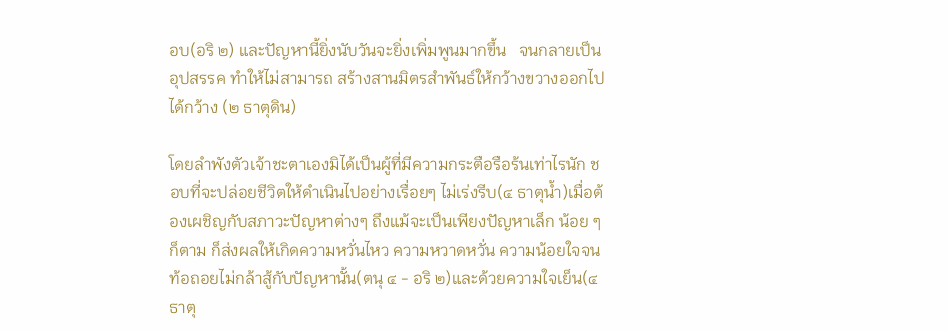อบ(อริ ๒) และปัญหานี้ยิ่งนับวันจะยิ่งเพิ่มพูนมากขึ้น   จนกลายเป็นอุปสรรค ทำให้ไม่สามารถ สร้างสานมิตรสำพันธ์ให้กว้างขวางออกไปได้กว้าง (๒ ธาตุดิน)

โดยลำพังตัวเจ้าชะตาเองมิได้เป็นผู้ที่มีความกระตือรือร้นเท่าไรนัก ชอบที่จะปล่อยชีวิตให้ดำเนินไปอย่างเรื่อยๆ ไม่เร่งรีบ(๔ ธาตุน้ำ)เมื่อต้องเผชิญกับสภาวะปัญหาต่างๆ ถึงแม้จะเป็นเพียงปัญหาเล็ก น้อย ๆ ก็ตาม ก็ส่งผลให้เกิดความหวั่นไหว ความหวาดหวั่น ความน้อยใจจนท้อถอยไม่กล้าสู้กับปัญหานั้น(ตนุ ๔ - อริ ๒)และด้วยความใจเย็น(๔ ธาตุ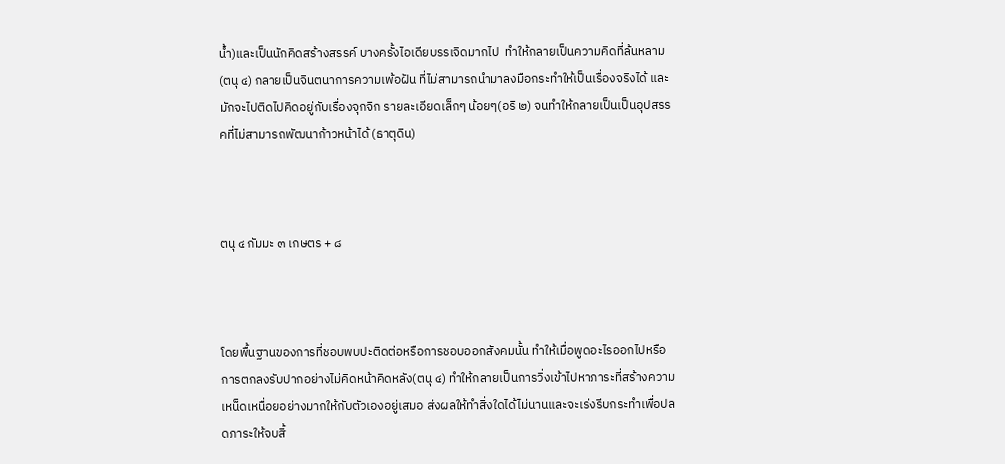น้ำ)และเป็นนักคิดสร้างสรรค์ บางครั้งไอเดียบรรเจิดมากไป  ทำให้กลายเป็นความคิดที่ล้นหลาม (ตนุ ๔) กลายเป็นจินตนาการความเพ้อฝัน ที่ไม่สามารถนำมาลงมือกระทำให้เป็นเรื่องจริงได้ และมักจะไปติดไปคิดอยู่กับเรื่องจุกจิก รายละเอียดเล็กๆ น้อยๆ(อริ ๒) จนทำให้กลายเป็นเป็นอุปสรรคที่ไม่สามารถพัฒนาก้าวหน้าได้ (ธาตุดิน)



ตนุ ๔ กัมมะ ๓ เกษตร + ๘



โดยพื้นฐานของการที่ชอบพบปะติดต่อหรือการชอบออกสังคมนั้น ทำให้เมื่อพูดอะไรออกไปหรือการตกลงรับปากอย่างไม่คิดหน้าคิดหลัง(ตนุ ๔) ทำให้กลายเป็นการวิ่งเข้าไปหาภาระที่สร้างความเหน็ดเหนื่อยอย่างมากให้กับตัวเองอยู่เสมอ ส่งผลให้ทำสิ่งใดได้ไม่นานและจะเร่งรีบกระทำเพื่อปลดภาระให้จบสิ้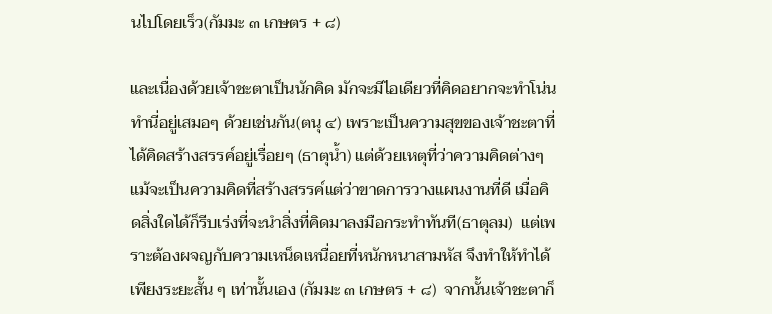นไปโดยเร็ว(กัมมะ ๓ เกษตร + ๘)

และเนื่องด้วยเจ้าชะตาเป็นนักคิด มักจะมีไอเดียวที่คิดอยากจะทำโน่น ทำนี่อยู่เสมอๆ ด้วยเช่นกัน(ตนุ ๔) เพราะเป็นความสุขของเจ้าชะตาที่ได้คิดสร้างสรรค์อยู่เรื่อยๆ (ธาตุน้ำ) แต่ด้วยเหตุที่ว่าความคิดต่างๆ แม้จะเป็นความคิดที่สร้างสรรค์แต่ว่าขาดการวางแผนงานที่ดี เมื่อคิดสิ่งใดได้ก็รีบเร่งที่จะนำสิ่งที่คิดมาลงมือกระทำทันที(ธาตุลม)  แต่เพราะต้องผจญกับความเหน็ดเหนื่อยที่หนักหนาสามหัส จึงทำให้ทำได้เพียงระยะสั้น ๆ เท่านั้นเอง (กัมมะ ๓ เกษตร + ๘)  จากนั้นเจ้าชะตาก็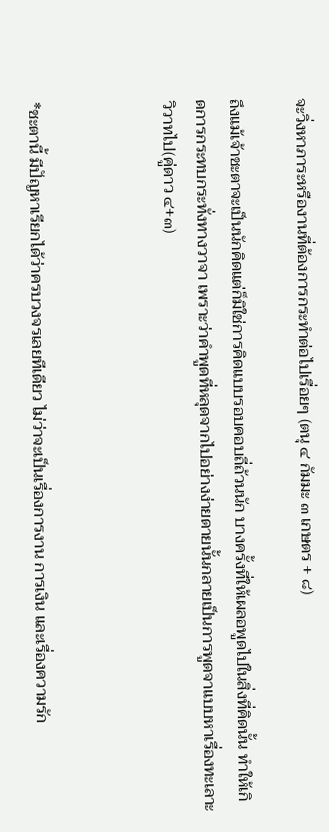จะวิ่งหาภาระหรืองานที่ต้องการกระทำต่อไปเรื่อยๆ (ตนุ ๔ กัมมะ ๓ เกษตร + ๘)

ถึงแม้เจ้าชะตาจะเป็นนักคิดแต่ก็มิใช่การคิดแบบรอบคอบถี่ถ้วนนัก บางครั้งที่ให้เผลอพูดไปในสิ่งที่คิดนั้น ทำให้เกิดการกระทบกระทั่งทางวาจา เพราะว่าคำพูดที่หลุดจากไปอย่างง่ายดายนั้นกลายเป็นการพูดจาแบบหาเรื่องทะเลาะวิวาทไป(คู่ดาว ๔+๓)



*ชะตานี้ มีปัญหาเรียกได้ว่าครบวงจรเลยทีเดียว ไม่ว่าจะเป็นเรื่องการงาน การเงิน และเรื่องความรัก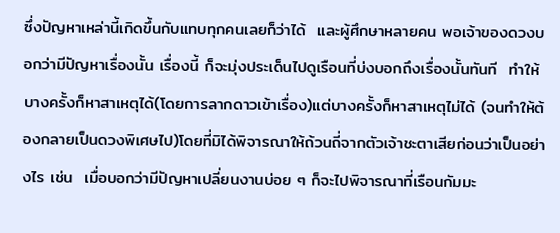ซึ่งปัญหาเหล่านี้เกิดขึ้นกับแทบทุกคนเลยก็ว่าได้  และผู้ศึกษาหลายคน พอเจ้าของดวงบอกว่ามีปัญหาเรื่องนั้น เรื่องนี้ ก็จะมุ่งประเด็นไปดูเรือนที่บ่งบอกถึงเรื่องนั้นทันที  ทำให้บางครั้งก็หาสาเหตุได้(โดยการลากดาวเข้าเรื่อง)แต่บางครั้งก็หาสาเหตุไม่ได้ (จนทำให้ต้องกลายเป็นดวงพิเศษไป)โดยที่มิได้พิจารณาให้ถ้วนถี่จากตัวเจ้าชะตาเสียก่อนว่าเป็นอย่างไร เช่น  เมื่อบอกว่ามีปัญหาเปลี่ยนงานบ่อย ๆ ก็จะไปพิจารณาที่เรือนกัมมะ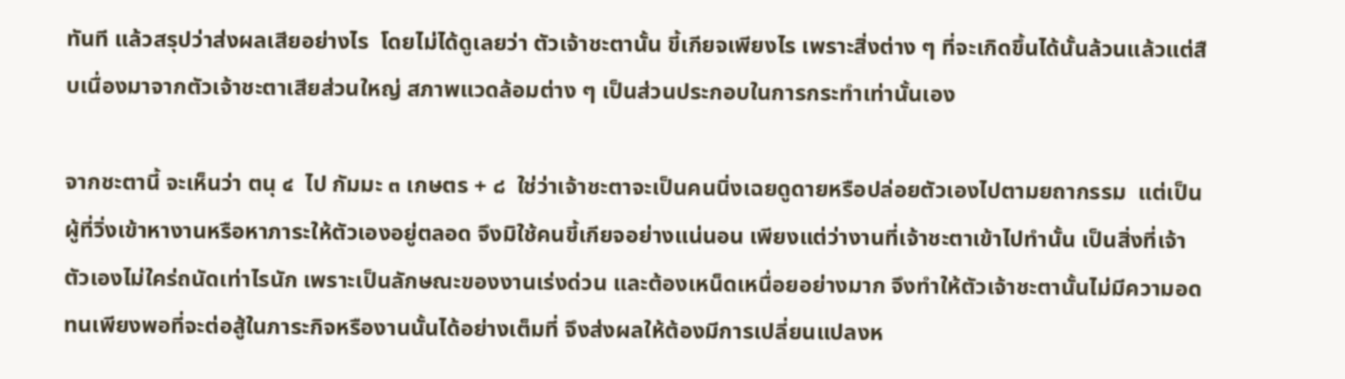ทันที แล้วสรุปว่าส่งผลเสียอย่างไร  โดยไม่ได้ดูเลยว่า ตัวเจ้าชะตานั้น ขี้เกียจเพียงไร เพราะสิ่งต่าง ๆ ที่จะเกิดขึ้นได้นั้นล้วนแล้วแต่สืบเนื่องมาจากตัวเจ้าชะตาเสียส่วนใหญ่ สภาพแวดล้อมต่าง ๆ เป็นส่วนประกอบในการกระทำเท่านั้นเอง

จากชะตานี้ จะเห็นว่า ตนุ ๔  ไป กัมมะ ๓ เกษตร + ๘  ใช่ว่าเจ้าชะตาจะเป็นคนนิ่งเฉยดูดายหรือปล่อยตัวเองไปตามยถากรรม  แต่เป็นผู้ที่วิ่งเข้าหางานหรือหาภาระให้ตัวเองอยู่ตลอด จึงมิใช้คนขี้เกียจอย่างแน่นอน เพียงแต่ว่างานที่เจ้าชะตาเข้าไปทำนั้น เป็นสิ่งที่เจ้าตัวเองไม่ใคร่ถนัดเท่าไรนัก เพราะเป็นลักษณะของงานเร่งด่วน และต้องเหน็ดเหนื่อยอย่างมาก จึงทำให้ตัวเจ้าชะตานั้นไม่มีความอดทนเพียงพอที่จะต่อสู้ในภาระกิจหรืองานนั้นได้อย่างเต็มที่ จึงส่งผลให้ต้องมีการเปลี่ยนแปลงห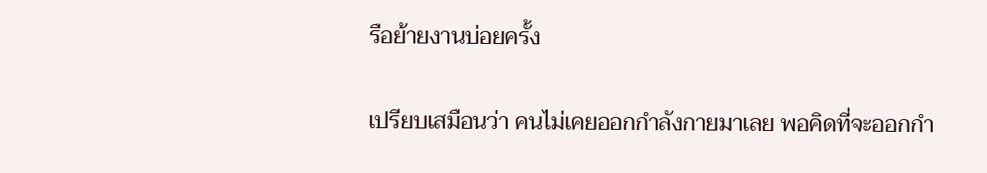รือย้ายงานบ่อยครั้ง

เปรียบเสมือนว่า คนไม่เคยออกกำลังกายมาเลย พอคิดที่จะออกกำ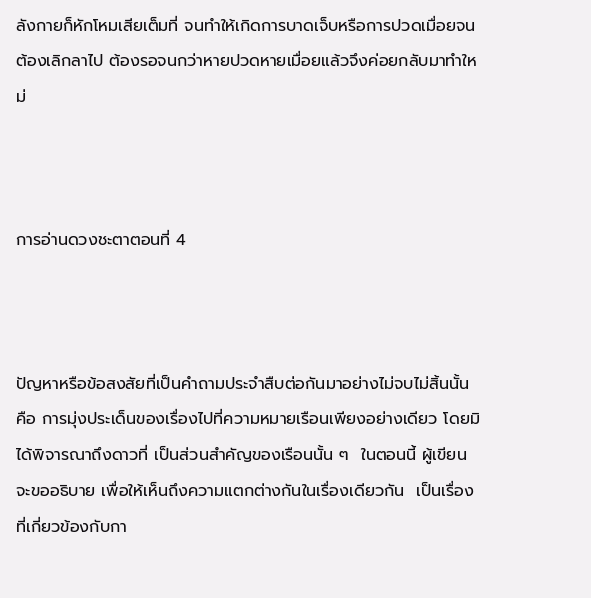ลังกายก็หักโหมเสียเต็มที่ จนทำให้เกิดการบาดเจ็บหรือการปวดเมื่อยจนต้องเลิกลาไป ต้องรอจนกว่าหายปวดหายเมื่อยแล้วจึงค่อยกลับมาทำใหม่



การอ่านดวงชะตาตอนที่ 4



ปัญหาหรือข้อสงสัยที่เป็นคำถามประจำสืบต่อกันมาอย่างไม่จบไม่สิ้นนั้น คือ การมุ่งประเด็นของเรื่องไปที่ความหมายเรือนเพียงอย่างเดียว โดยมิได้พิจารณาถึงดาวที่ เป็นส่วนสำคัญของเรือนนั้น ๆ  ในตอนนี้ ผู้เขียนจะขออธิบาย เพื่อให้เห็นถึงความแตกต่างกันในเรื่องเดียวกัน  เป็นเรื่องที่เกี่ยวข้องกับกา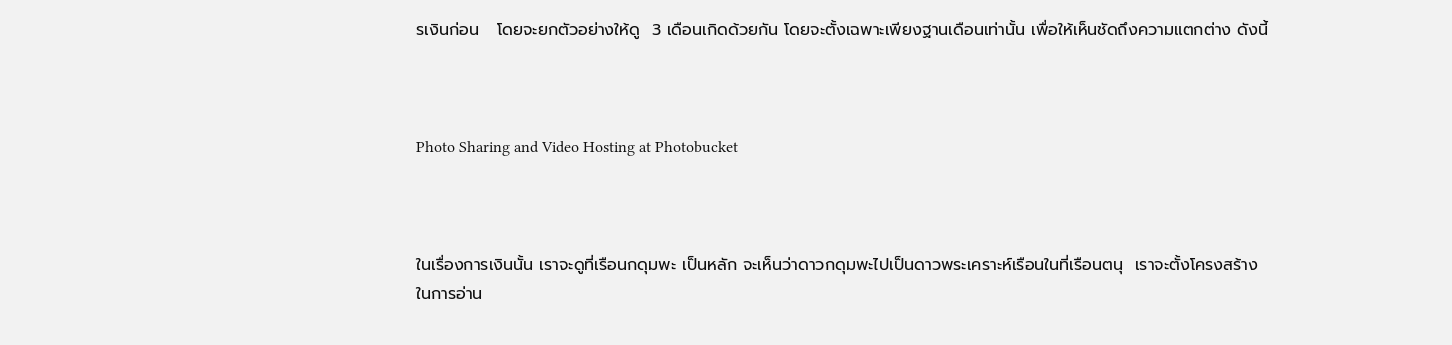รเงินก่อน   โดยจะยกตัวอย่างให้ดู  3 เดือนเกิดด้วยกัน โดยจะตั้งเฉพาะเพียงฐานเดือนเท่านั้น เพื่อให้เห็นชัดถึงความแตกต่าง ดังนี้



Photo Sharing and Video Hosting at Photobucket



ในเรื่องการเงินนั้น เราจะดูที่เรือนกดุมพะ เป็นหลัก จะเห็นว่าดาวกดุมพะไปเป็นดาวพระเคราะห์เรือนในที่เรือนตนุ  เราจะตั้งโครงสร้างในการอ่าน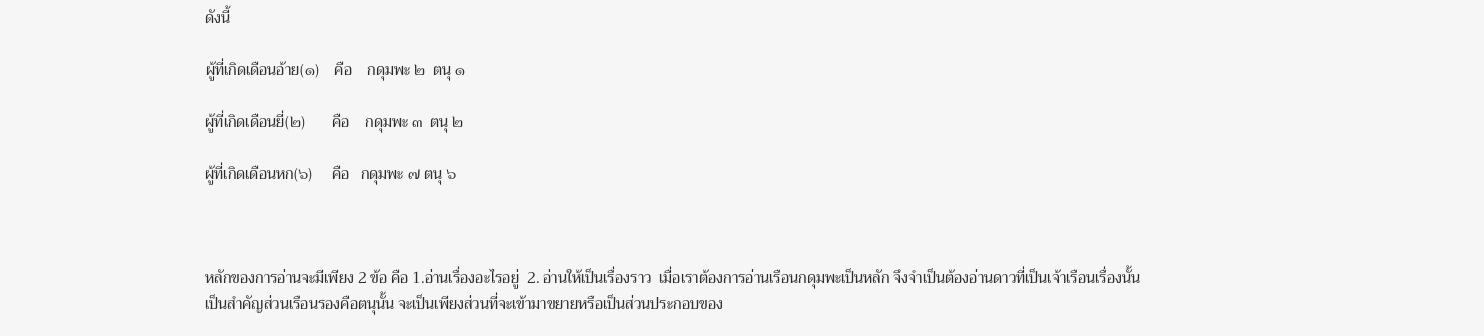ดังนี้

ผู้ที่เกิดเดือนอ้าย(๑)    คือ    กดุมพะ ๒  ตนุ ๑

ผู้ที่เกิดเดือนยี่(๒)       คือ    กดุมพะ ๓  ตนุ ๒

ผู้ที่เกิดเดือนหก(๖)     คือ   กดุมพะ ๗ ตนุ ๖



หลักของการอ่านจะมีเพียง 2 ข้อ คือ 1.อ่านเรื่องอะไรอยู่  2. อ่านให้เป็นเรื่องราว  เมื่อเราต้องการอ่านเรือนกดุมพะเป็นหลัก จึงจำเป็นต้องอ่านดาวที่เป็นเจ้าเรือนเรื่องนั้นเป็นสำคัญส่วนเรือนรองคือตนุนั้น จะเป็นเพียงส่วนที่จะเข้ามาขยายหรือเป็นส่วนประกอบของ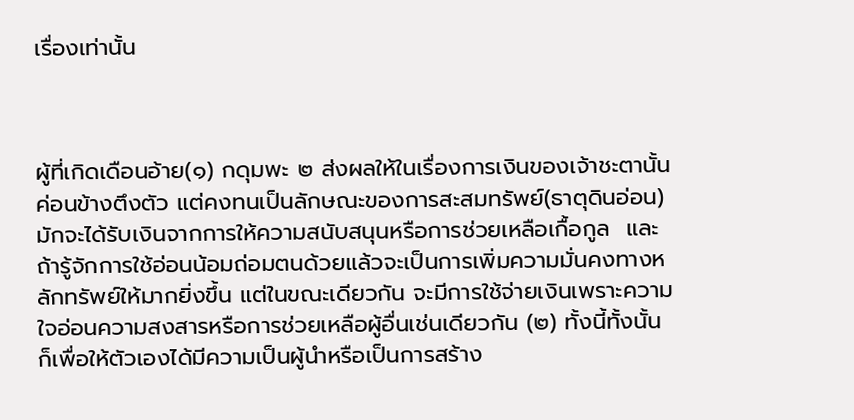เรื่องเท่านั้น



ผู้ที่เกิดเดือนอ้าย(๑) กดุมพะ ๒ ส่งผลให้ในเรื่องการเงินของเจ้าชะตานั้น ค่อนข้างตึงตัว แต่คงทนเป็นลักษณะของการสะสมทรัพย์(ธาตุดินอ่อน)มักจะได้รับเงินจากการให้ความสนับสนุนหรือการช่วยเหลือเกื้อกูล  และถ้ารู้จักการใช้อ่อนน้อมถ่อมตนด้วยแล้วจะเป็นการเพิ่มความมั่นคงทางหลักทรัพย์ให้มากยิ่งขึ้น แต่ในขณะเดียวกัน จะมีการใช้จ่ายเงินเพราะความใจอ่อนความสงสารหรือการช่วยเหลือผู้อื่นเช่นเดียวกัน (๒) ทั้งนี้ทั้งนั้นก็เพื่อให้ตัวเองได้มีความเป็นผู้นำหรือเป็นการสร้าง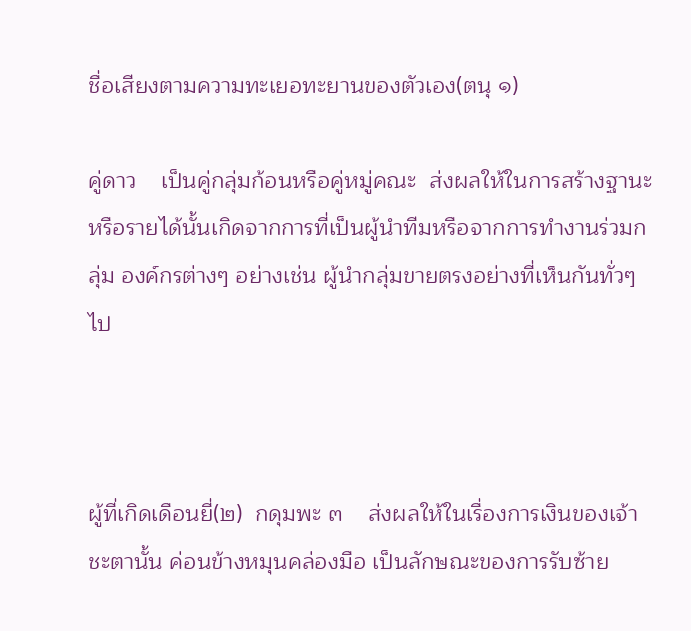ชื่อเสียงตามความทะเยอทะยานของตัวเอง(ตนุ ๑)

คู่ดาว    เป็นคู่กลุ่มก้อนหรือคู่หมู่คณะ  ส่งผลให้ในการสร้างฐานะหรือรายได้นั้นเกิดจากการที่เป็นผู้นำทีมหรือจากการทำงานร่วมกลุ่ม องค์กรต่างๆ อย่างเช่น ผู้นำกลุ่มขายตรงอย่างที่เห็นกันทั่วๆ ไป



ผู้ที่เกิดเดือนยี่(๒)  กดุมพะ ๓    ส่งผลให้ในเรื่องการเงินของเจ้าชะตานั้น ค่อนข้างหมุนคล่องมือ เป็นลักษณะของการรับซ้าย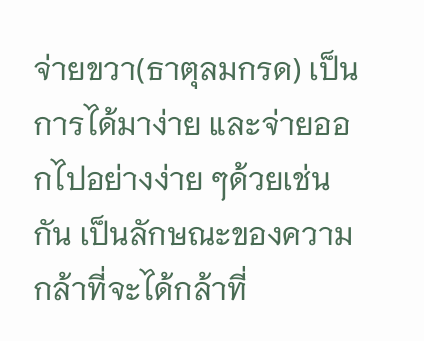จ่ายขวา(ธาตุลมกรด) เป็นการได้มาง่าย และจ่ายออกไปอย่างง่าย ๆด้วยเช่นกัน เป็นลักษณะของความกล้าที่จะได้กล้าที่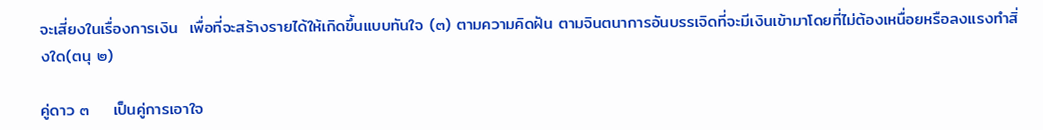จะเสี่ยงในเรื่องการเงิน  เพื่อที่จะสร้างรายได้ให้เกิดขึ้นแบบทันใจ (๓) ตามความคิดฝัน ตามจินตนาการอันบรรเจิดที่จะมีเงินเข้ามาโดยที่ไม่ต้องเหนื่อยหรือลงแรงทำสิ่งใด(ตนุ ๒)

คู่ดาว ๓    เป็นคู่การเอาใจ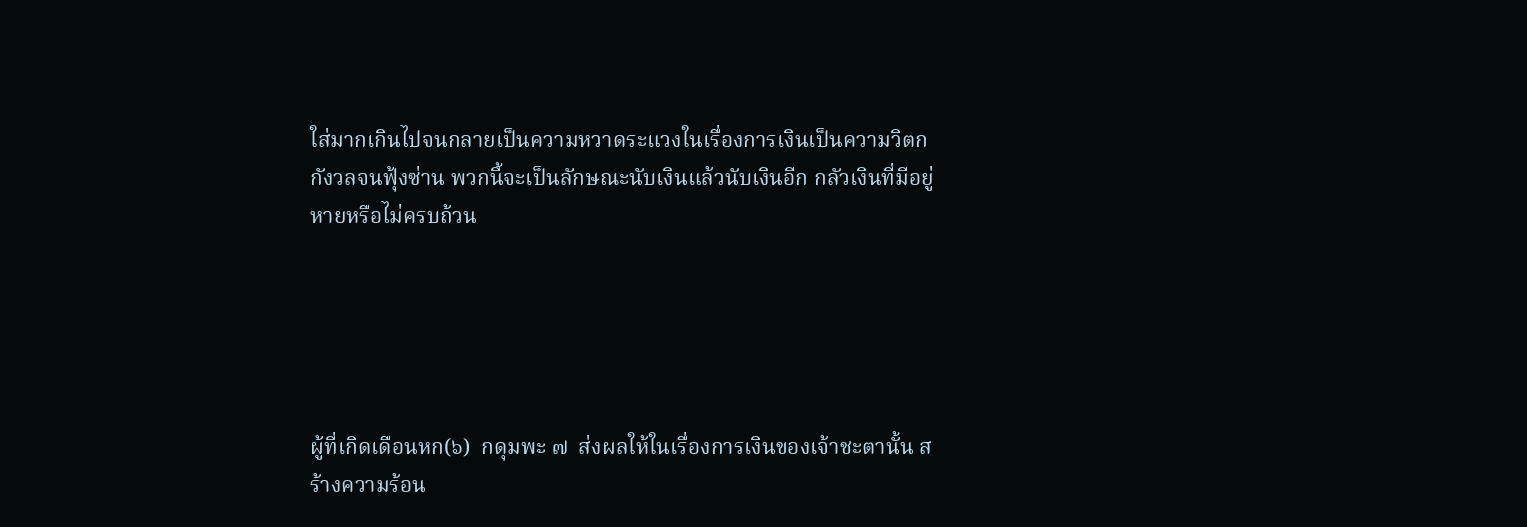ใส่มากเกินไปจนกลายเป็นความหวาดระแวงในเรื่องการเงินเป็นความวิตกกังวลจนฟุ้งซ่าน พวกนี้จะเป็นลักษณะนับเงินแล้วนับเงินอีก กลัวเงินที่มีอยู่หายหรือไม่ครบถ้วน





ผู้ที่เกิดเดือนหก(๖)  กดุมพะ ๗  ส่งผลให้ในเรื่องการเงินของเจ้าชะตานั้น สร้างความร้อน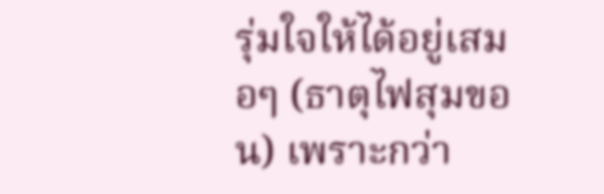รุ่มใจให้ได้อยู่เสมอๆ (ธาตุไฟสุมขอน) เพราะกว่า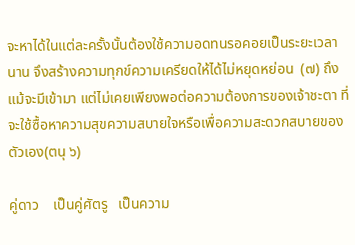จะหาได้ในแต่ละครั้งนั้นต้องใช้ความอดทนรอคอยเป็นระยะเวลานาน จึงสร้างความทุกข์ความเครียดให้ได้ไม่หยุดหย่อน  (๗) ถึงแม้จะมีเข้ามา แต่ไม่เคยเพียงพอต่อความต้องการของเจ้าชะตา ที่จะใช้ซื้อหาความสุขความสบายใจหรือเพื่อความสะดวกสบายของตัวเอง(ตนุ ๖)

คู่ดาว    เป็นคู่ศัตรู   เป็นความ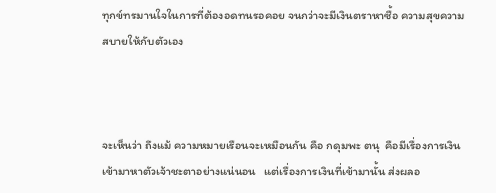ทุกข์ทรมานใจในการที่ต้องอดทนรอคอย จนกว่าจะมีเงินตราหาซื้อ ความสุขความสบายให้กับตัวเอง



จะเห็นว่า ถึงแม้ ความหมายเรือนจะเหมือนกัน คือ กดุมพะ ตนุ  คือมีเรื่องการเงินเข้ามาหาตัวเจ้าชะตาอย่างแน่นอน   แต่เรื่องการเงินที่เข้ามานั้น ส่งผลอ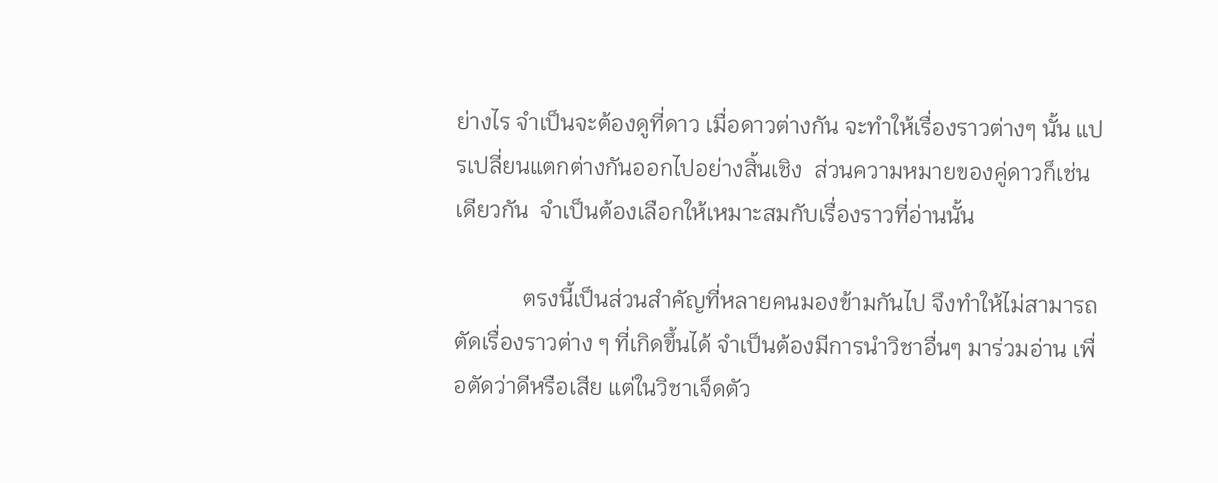ย่างไร จำเป็นจะต้องดูที่ดาว เมื่อดาวต่างกัน จะทำให้เรื่องราวต่างๆ นั้น แปรเปลี่ยนแตกต่างกันออกไปอย่างสิ้นเชิง  ส่วนความหมายของคู่ดาวก็เช่นเดียวกัน  จำเป็นต้องเลือกให้เหมาะสมกับเรื่องราวที่อ่านนั้น

            ตรงนี้เป็นส่วนสำคัญที่หลายคนมองข้ามกันไป จึงทำให้ไม่สามารถตัดเรื่องราวต่าง ๆ ที่เกิดขึ้นได้ จำเป็นต้องมีการนำวิชาอื่นๆ มาร่วมอ่าน เพื่อตัดว่าดีหรือเสีย แต่ในวิชาเจ็ดตัว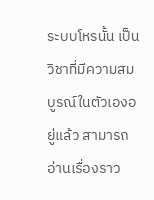ระบบโหรนั้น เป็นวิชาที่มีความสมบูรณ์ในตัวเองอยู่แล้ว สามารถอ่านเรื่องราว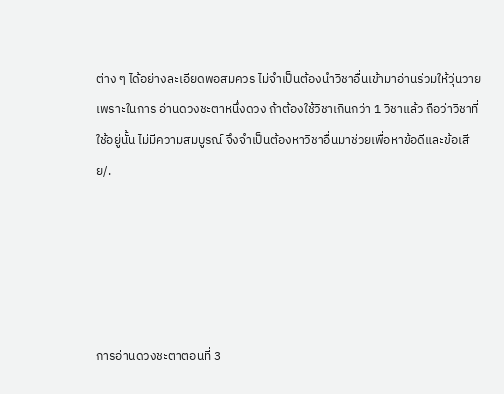ต่าง ๆ ได้อย่างละเอียดพอสมควร ไม่จำเป็นต้องนำวิชาอื่นเข้ามาอ่านร่วมให้วุ่นวาย เพราะในการ อ่านดวงชะตาหนึ่งดวง ถ้าต้องใช้วิชาเกินกว่า 1 วิชาแล้ว ถือว่าวิชาที่ใช้อยู่นั้น ไม่มีความสมบูรณ์ จึงจำเป็นต้องหาวิชาอื่นมาช่วยเพื่อหาข้อดีและข้อเสีย/.





การอ่านดวงชะตาตอนที่ 3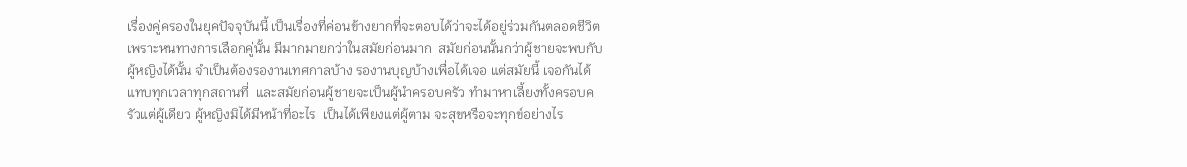เรื่องคู่ครองในยุคปัจจุบันนี้ เป็นเรื่องที่ค่อนข้างยากที่จะตอบได้ว่าจะได้อยู่ร่วมกันตลอดชีวิต เพราะหนทางการเลือกคู่นั้น มีมากมายกว่าในสมัยก่อนมาก  สมัยก่อนนั้นกว่าผู้ชายจะพบกับผู้หญิงได้นั้น จำเป็นต้องรองานเทศกาลบ้าง รองานบุญบ้างเพื่อได้เจอ แต่สมัยนี้ เจอกันได้แทบทุกเวลาทุกสถานที่  และสมัยก่อนผู้ชายจะเป็นผู้นำครอบครัว ทำมาหาเลี้ยงทั้งครอบครัวแต่ผู้เดียว ผู้หญิงมิได้มีหน้าที่อะไร  เป็นได้เพียงแต่ผู้ตาม จะสุขหรือจะทุกข์อย่างไร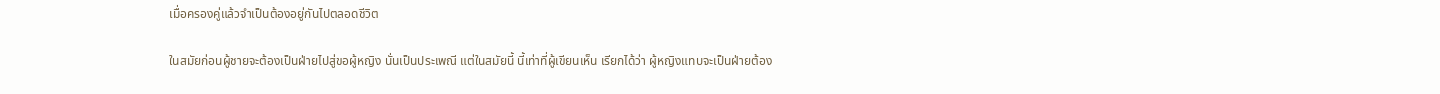เมื่อครองคู่แล้วจำเป็นต้องอยู่กันไปตลอดชีวิต

ในสมัยก่อนผู้ชายจะต้องเป็นฝ่ายไปสู่ขอผู้หญิง นั่นเป็นประเพณี แต่ในสมัยนี้ นี้เท่าที่ผู้เขียนเห็น เรียกได้ว่า ผู้หญิงแทบจะเป็นฝ่ายต้อง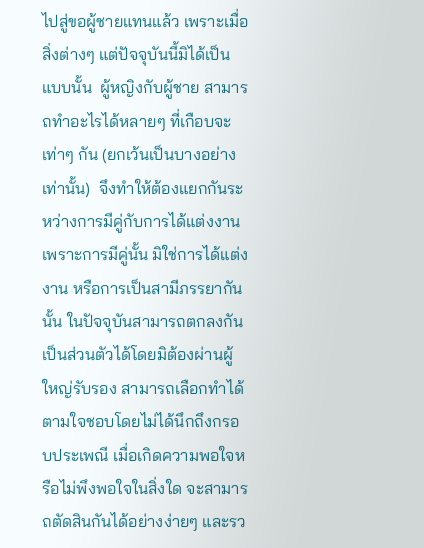ไปสู่ขอผู้ชายแทนแล้ว เพราะเมื่อสิ่งต่างๆ แต่ปัจจุบันนี้มิได้เป็นแบบนั้น  ผู้หญิงกับผู้ชาย สามารถทำอะไรได้หลายๆ ที่เกือบจะเท่าๆ กัน (ยกเว้นเป็นบางอย่างเท่านั้น)  จึงทำให้ต้องแยกกันระหว่างการมีคู่กับการได้แต่งงาน  เพราะการมีคู่นั้น มิใช่การได้แต่งงาน หรือการเป็นสามีภรรยากันนั้น ในปัจจุบันสามารถตกลงกันเป็นส่วนตัวได้โดยมิต้องผ่านผู้ใหญ่รับรอง สามารถเลือกทำได้ตามใจชอบโดยไม่ได้นึกถึงกรอบประเพณี เมื่อเกิดความพอใจหรือไม่พึงพอใจในสิ่งใด จะสามารถตัดสินกันได้อย่างง่ายๆ และรว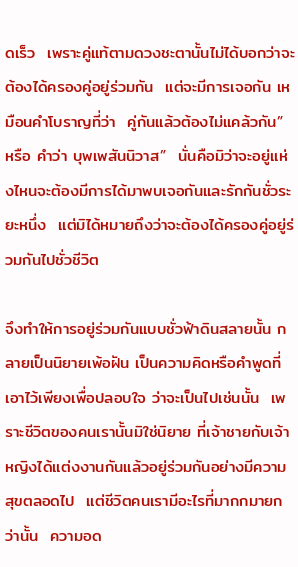ดเร็ว  เพราะคู่แท้ตามดวงชะตานั้นไม่ได้บอกว่าจะต้องได้ครองคู่อยู่ร่วมกัน  แต่จะมีการเจอกัน เหมือนคำโบราญที่ว่า  คู่กันแล้วต้องไม่แคล้วกัน”  หรือ คำว่า บุพเพสันนิวาส”  นั่นคือมิว่าจะอยู่แห่งไหนจะต้องมีการได้มาพบเจอกันและรักกันชั่วระยะหนึ่ง  แต่มิได้หมายถึงว่าจะต้องได้ครองคู่อยู่ร่วมกันไปชั่วชีวิต

จึงทำให้การอยู่ร่วมกันแบบชั่วฟ้าดินสลายนั้น กลายเป็นนิยายเพ้อฝัน เป็นความคิดหรือคำพูดที่เอาไว้เพียงเพื่อปลอบใจ ว่าจะเป็นไปเช่นนั้น  เพราะชีวิตของคนเรานั้นมิใช่นิยาย ที่เจ้าชายกับเจ้าหญิงได้แต่งงานกันแล้วอยู่ร่วมกันอย่างมีความสุขตลอดไป  แต่ชีวิตคนเรามีอะไรที่มากกมายกว่านั้น  ความอด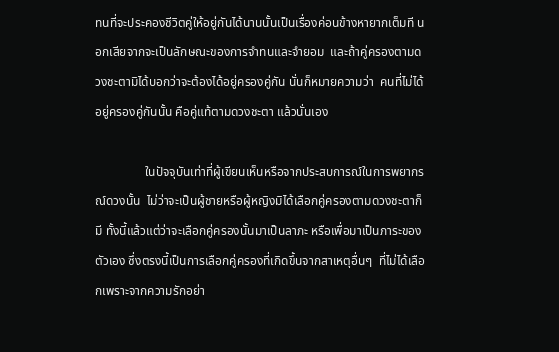ทนที่จะประคองชีวิตคู่ให้อยู่กันได้นานนั้นเป็นเรื่องค่อนข้างหายากเต็มที นอกเสียจากจะเป็นลักษณะของการจำทนและจำยอม  และถ้าคู่ครองตามดวงชะตามิได้บอกว่าจะต้องได้อยู่ครองคู่กัน นั่นก็หมายความว่า  คนที่ไม่ได้อยู่ครองคู่กันนั้น คือคู่แท้ตามดวงชะตา แล้วนั่นเอง

                ในปัจจุบันเท่าที่ผู้เขียนเห็นหรือจากประสบการณ์ในการพยากรณ์ดวงนั้น  ไม่ว่าจะเป็นผู้ชายหรือผู้หญิงมิได้เลือกคู่ครองตามดวงชะตาก็มี ทั้งนี้แล้วแต่ว่าจะเลือกคู่ครองนั้นมาเป็นลาภะ หรือเพื่อมาเป็นภาระของตัวเอง ซึ่งตรงนี้เป็นการเลือกคู่ครองที่เกิดขึ้นจากสาเหตุอื่นๆ  ที่ไม่ได้เลือกเพราะจากความรักอย่า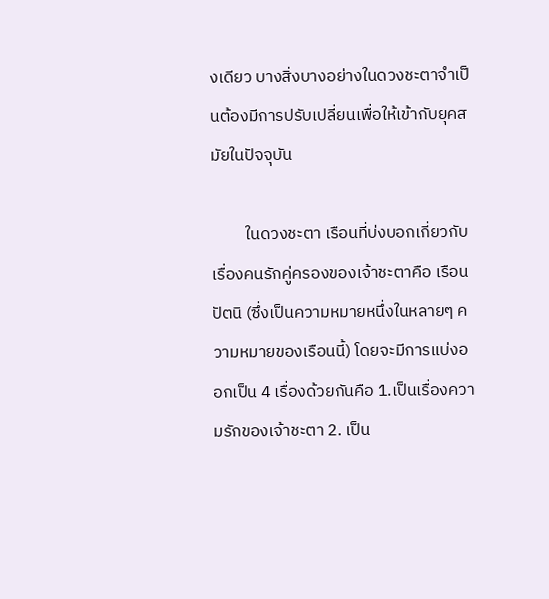งเดียว บางสิ่งบางอย่างในดวงชะตาจำเป็นต้องมีการปรับเปลี่ยนเพื่อให้เข้ากับยุคสมัยในปัจจุบัน

         ในดวงชะตา เรือนที่บ่งบอกเกี่ยวกับเรื่องคนรักคู่ครองของเจ้าชะตาคือ เรือนปัตนิ (ซึ่งเป็นความหมายหนึ่งในหลายๆ ความหมายของเรือนนี้) โดยจะมีการแบ่งออกเป็น 4 เรื่องด้วยกันคือ 1.เป็นเรื่องความรักของเจ้าชะตา 2. เป็น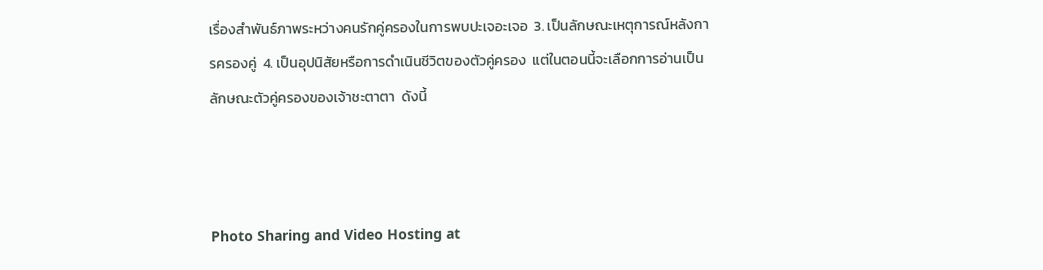เรื่องสำพันธ์ภาพระหว่างคนรักคู่ครองในการพบปะเจอะเจอ  3. เป็นลักษณะเหตุการณ์หลังการครองคู่  4. เป็นอุปนิสัยหรือการดำเนินชีวิตของตัวคู่ครอง  แต่ในตอนนี้จะเลือกการอ่านเป็นลักษณะตัวคู่ครองของเจ้าชะตาตา  ดังนี้



Photo Sharing and Video Hosting at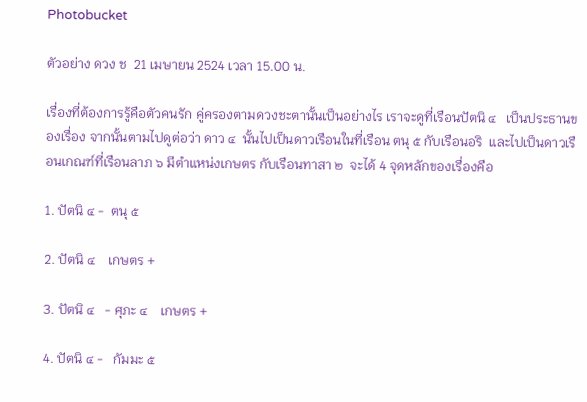Photobucket

ตัวอย่าง ดวง ช  21 เมษายน 2524 เวลา 15.00 น.

เรื่องที่ต้องการรู้คือตัวคนรัก คู่ครองตามดวงชะตานั้นเป็นอย่างไร เราจะดูที่เรือนปัตนิ ๔   เป็นประธานของเรื่อง จากนั้นตามไปดูต่อว่า ดาว ๔  นั้นไปเป็นดาวเรือนในที่เรือน ตนุ ๕ กับเรือนอริ  และไปเป็นดาวเรือนเกณฑ์ที่เรือนลาภ ๖ มีตำแหน่งเกษตร กับเรือนทาสา ๒  จะได้ 4 จุดหลักของเรื่องคือ

1. ปัตนิ ๔ -  ตนุ ๕

2. ปัตนิ ๔    เกษตร +

3. ปัตนิ ๔   - ศุภะ ๔    เกษตร +

4. ปัตนิ ๔ -   กัมมะ ๕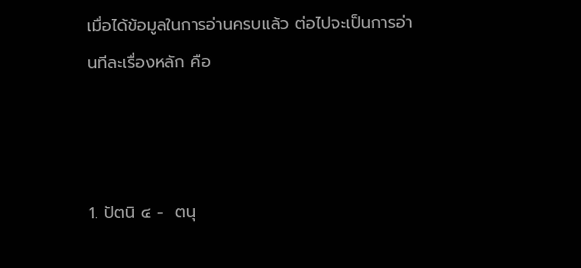เมื่อได้ข้อมูลในการอ่านครบแล้ว ต่อไปจะเป็นการอ่านทีละเรื่องหลัก คือ



1. ปัตนิ ๔ -  ตนุ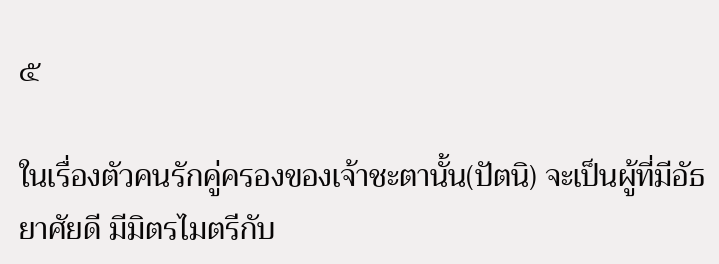๕

ในเรื่องตัวคนรักคู่ครองของเจ้าชะตานั้น(ปัตนิ) จะเป็นผู้ที่มีอัธยาศัยดี มีมิตรไมตรีกับ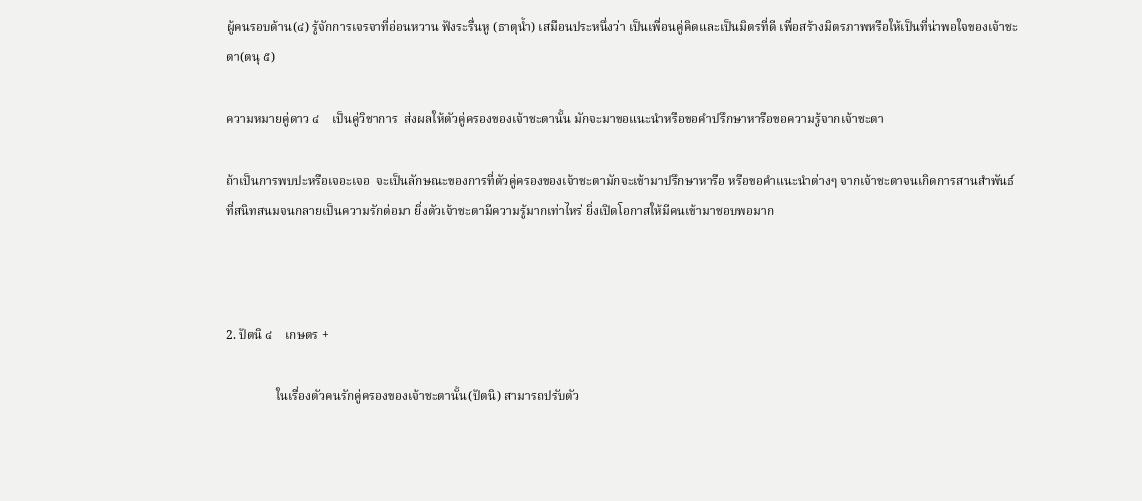ผู้คนรอบด้าน(๔) รู้จักการเจรจาที่อ่อนหวาน ฟังระรื่นหู (ธาตุน้ำ) เสมือนประหนึ่งว่า เป็นเพื่อนคู่คิดและเป็นมิตรที่ดี เพื่อสร้างมิตรภาพหรือให้เป็นที่น่าพอใจของเจ้าชะตา(ตนุ ๕)

ความหมายคู่ดาว ๔    เป็นคู่วิชาการ  ส่งผลให้ตัวคู่ครองของเจ้าชะตานั้น มักจะมาขอแนะนำหรือขอคำปรึกษาหารือขอความรู้จากเจ้าชะตา

ถ้าเป็นการพบปะหรือเจอะเจอ  จะเป็นลักษณะของการที่ตัวคู่ครองของเจ้าชะตามักจะเข้ามาปรึกษาหารือ หรือขอคำแนะนำต่างๆ จากเจ้าชะตาจนเกิดการสานสำพันธ์ที่สนิทสนมจนกลายเป็นความรักต่อมา ยิ่งตัวเจ้าชะตามีความรู้มากเท่าไหร่ ยิ่งเปิดโอกาสให้มีคนเข้ามาชอบพอมาก



2. ปัตนิ ๔    เกษตร +

                ในเรื่องตัวคนรักคู่ครองของเจ้าชะตานั้น(ปัตนิ) สามารถปรับตัว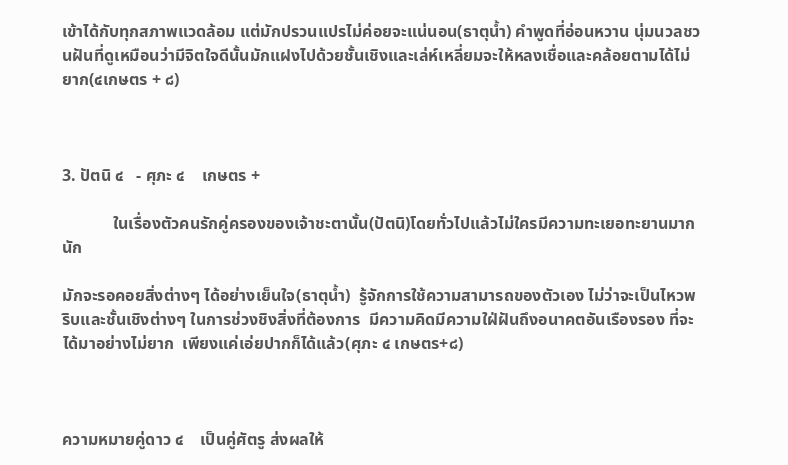เข้าได้กับทุกสภาพแวดล้อม แต่มักปรวนแปรไม่ค่อยจะแน่นอน(ธาตุน้ำ) คำพูดที่อ่อนหวาน นุ่มนวลชวนฝันที่ดูเหมือนว่ามีจิตใจดีนั้นมักแฝงไปด้วยชั้นเชิงและเล่ห์เหลี่ยมจะให้หลงเชื่อและคล้อยตามได้ไม่ยาก(๔เกษตร + ๘)



3. ปัตนิ ๔   - ศุภะ ๔    เกษตร +

            ในเรื่องตัวคนรักคู่ครองของเจ้าชะตานั้น(ปัตนิ)โดยทั่วไปแล้วไม่ใครมีความทะเยอทะยานมากนัก

มักจะรอคอยสิ่งต่างๆ ได้อย่างเย็นใจ(ธาตุน้ำ)  รู้จักการใช้ความสามารถของตัวเอง ไม่ว่าจะเป็นไหวพริบและชั้นเชิงต่างๆ ในการช่วงชิงสิ่งที่ต้องการ  มีความคิดมีความใฝ่ฝันถึงอนาคตอันเรืองรอง ที่จะได้มาอย่างไม่ยาก  เพียงแค่เอ่ยปากก็ได้แล้ว(ศุภะ ๔ เกษตร+๘)



ความหมายคู่ดาว ๔    เป็นคู่ศัตรู ส่งผลให้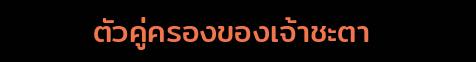ตัวคู่ครองของเจ้าชะตา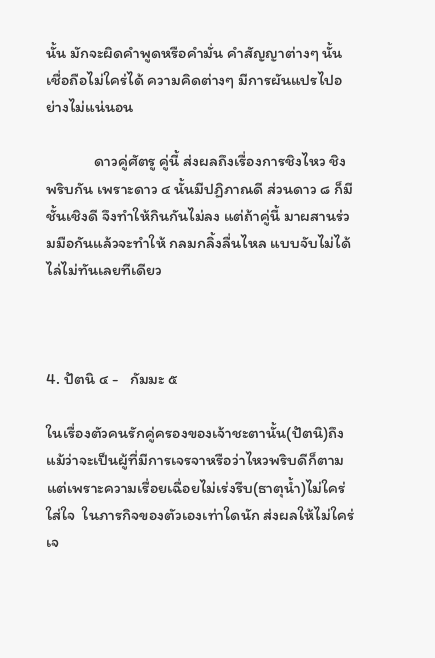นั้น มักจะผิดคำพูดหรือคำมั่น คำสัญญาต่างๆ นั้นเชื่อถือไม่ใคร่ได้ ความคิดต่างๆ มีการผันแปรไปอย่างไม่แน่นอน

            ดาวคู่ศัตรู คู่นี้ ส่งผลถึงเรื่องการชิงไหว ชิงพริบกัน เพราะดาว ๔ นั้นมีปฏิภาณดี ส่วนดาว ๘ ก็มีชั้นเชิงดี จึงทำให้กินกันไม่ลง แต่ถ้าคู่นี้ มาผสานร่วมมือกันแล้วจะทำให้ กลมกลิ้งลื่นไหล แบบจับไม่ได้ไล่ไม่ทันเลยทีเดียว



4. ปัตนิ ๔ -   กัมมะ ๕

ในเรื่องตัวคนรักคู่ครองของเจ้าชะตานั้น(ปัตนิ)ถึงแม้ว่าจะเป็นผู้ที่มีการเจรจาหรือว่าไหวพริบดีก็ตาม แต่เพราะความเรื่อยเฉื่อยไม่เร่งรีบ(ธาตุน้ำ)ไม่ใคร่ใส่ใจ  ในภารกิจของตัวเองเท่าใดนัก ส่งผลให้ไม่ใคร่เจ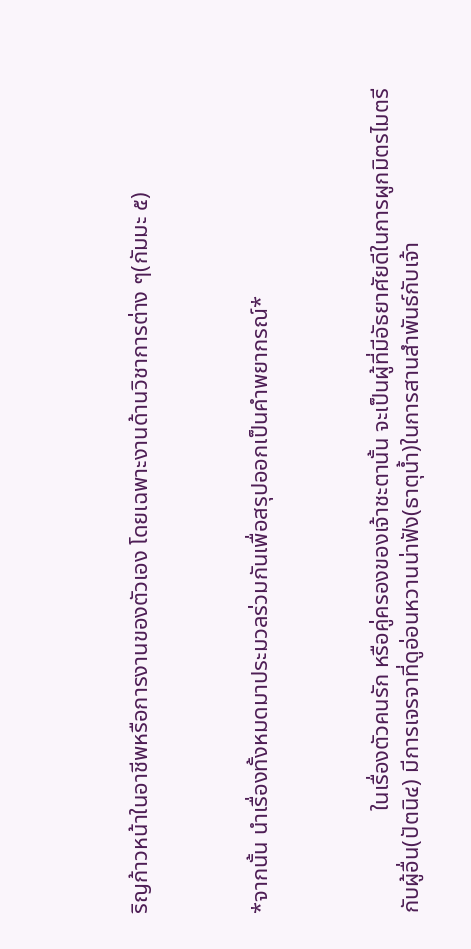ริญก้าวหน้าในอาชีพหรือการงานของตัวเอง โดยเฉพาะงานด้านวิชาการต่าง ๆ(กัมมะ ๕)



*จากนั้น นำเรื่องทั้งหมดมาประมวลร่วมกันเพื่อสรุปออกเป็นคำพยากรณ์*



                  ในเรื่องตัวคนรัก หรือคู่ครองของเจ้าชะตานั้น จะเป็นผู้ที่มีอัธยาศัยดีในการผูกมิตรไมตรีกับผู้อื่น(ปัตนิ๔) มีการเจรจาที่ดูอ่อนหวานน่าฟัง(ธาตุน้ำ)ในการสานสำพันธ์กับเจ้า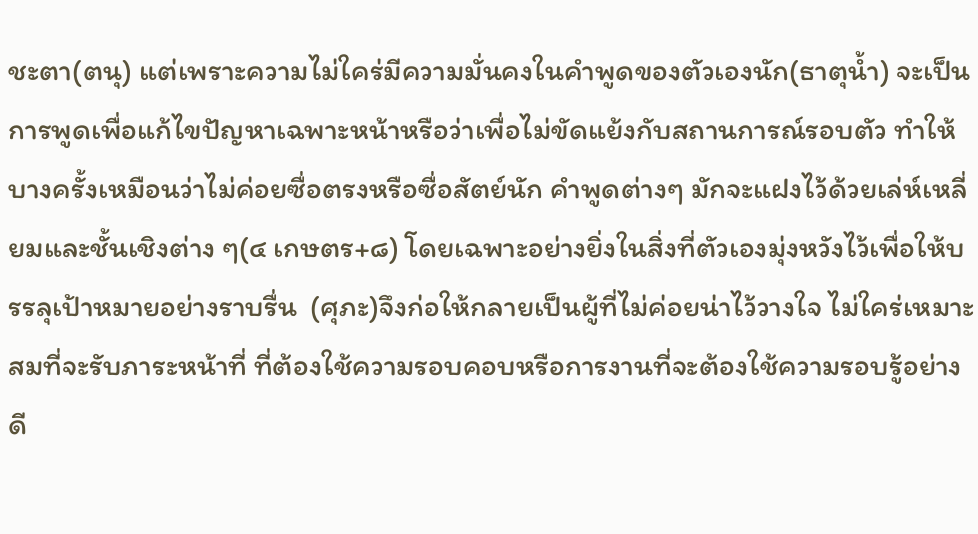ชะตา(ตนุ) แต่เพราะความไม่ใคร่มีความมั่นคงในคำพูดของตัวเองนัก(ธาตุน้ำ) จะเป็นการพูดเพื่อแก้ไขปัญหาเฉพาะหน้าหรือว่าเพื่อไม่ขัดแย้งกับสถานการณ์รอบตัว ทำให้บางครั้งเหมือนว่าไม่ค่อยซื่อตรงหรือซื่อสัตย์นัก คำพูดต่างๆ มักจะแฝงไว้ด้วยเล่ห์เหลี่ยมและชั้นเชิงต่าง ๆ(๔ เกษตร+๘) โดยเฉพาะอย่างยิ่งในสิ่งที่ตัวเองมุ่งหวังไว้เพื่อให้บรรลุเป้าหมายอย่างราบรื่น  (ศุภะ)จึงก่อให้กลายเป็นผู้ที่ไม่ค่อยน่าไว้วางใจ ไม่ใคร่เหมาะสมที่จะรับภาระหน้าที่ ที่ต้องใช้ความรอบคอบหรือการงานที่จะต้องใช้ความรอบรู้อย่างดี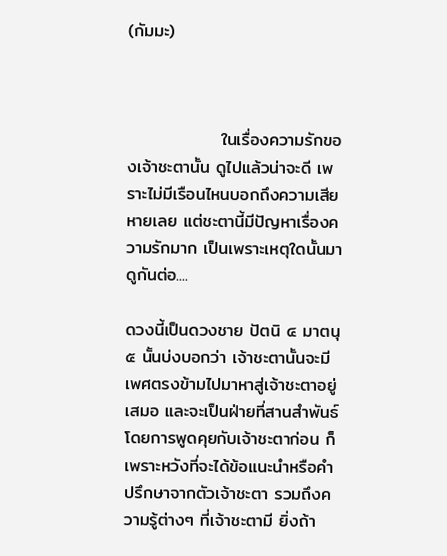(กัมมะ)



               ในเรื่องความรักของเจ้าชะตานั้น ดูไปแล้วน่าจะดี เพราะไม่มีเรือนไหนบอกถึงความเสียหายเลย แต่ชะตานี้มีปัญหาเรื่องความรักมาก เป็นเพราะเหตุใดนั้นมาดูกันต่อ....

ดวงนี้เป็นดวงชาย ปัตนิ ๔ มาตนุ ๕ นั้นบ่งบอกว่า เจ้าชะตานั้นจะมีเพศตรงข้ามไปมาหาสู่เจ้าชะตาอยู่เสมอ และจะเป็นฝ่ายที่สานสำพันธ์โดยการพูดคุยกับเจ้าชะตาก่อน ก็เพราะหวังที่จะได้ข้อแนะนำหรือคำปรึกษาจากตัวเจ้าชะตา รวมถึงความรู้ต่างๆ ที่เจ้าชะตามี ยิ่งถ้า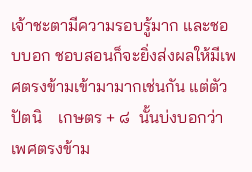เจ้าชะตามีความรอบรู้มาก และชอบบอก ชอบสอนก็จะยิ่งส่งผลให้มีเพศตรงข้ามเข้ามามากเช่นกัน แต่ตัว ปัตนิ    เกษตร + ๘  นั้นบ่งบอกว่า เพศตรงข้าม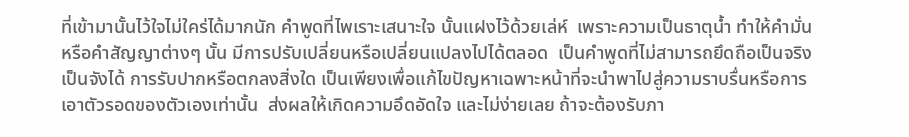ที่เข้ามานั้นไว้ใจไม่ใคร่ได้มากนัก คำพูดที่ไพเราะเสนาะใจ นั้นแฝงไว้ด้วยเล่ห์  เพราะความเป็นธาตุน้ำ ทำให้คำมั่นหรือคำสัญญาต่างๆ นั้น มีการปรับเปลี่ยนหรือเปลี่ยนแปลงไปได้ตลอด  เป็นคำพูดที่ไม่สามารถยึดถือเป็นจริงเป็นจังได้ การรับปากหรือตกลงสิ่งใด เป็นเพียงเพื่อแก้ไขปัญหาเฉพาะหน้าที่จะนำพาไปสู่ความราบรื่นหรือการเอาตัวรอดของตัวเองเท่านั้น  ส่งผลให้เกิดความอึดอัดใจ และไม่ง่ายเลย ถ้าจะต้องรับภา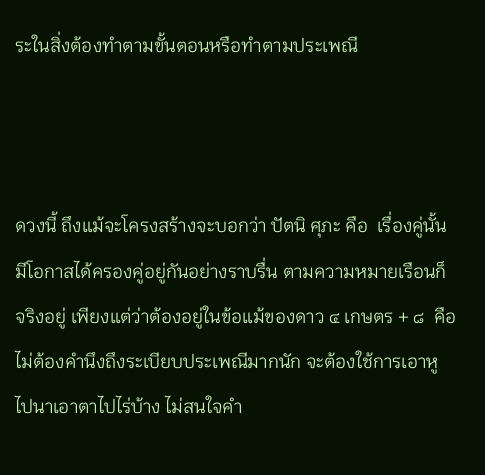ระในสิ่งต้องทำตามขั้นตอนหรือทำตามประเพณี



ดวงนี้ ถึงแม้จะโครงสร้างจะบอกว่า ปัตนิ ศุภะ คือ  เรื่องคู่นั้นมีโอกาสได้ครองคู่อยู่กันอย่างราบรื่น ตามความหมายเรือนก็จริงอยู่ เพียงแต่ว่าต้องอยู่ในข้อแม้ของดาว ๔ เกษตร + ๘  คือ ไม่ต้องคำนึงถึงระเบียบประเพณีมากนัก จะต้องใช้การเอาหูไปนาเอาตาไปไร่บ้าง ไม่สนใจคำ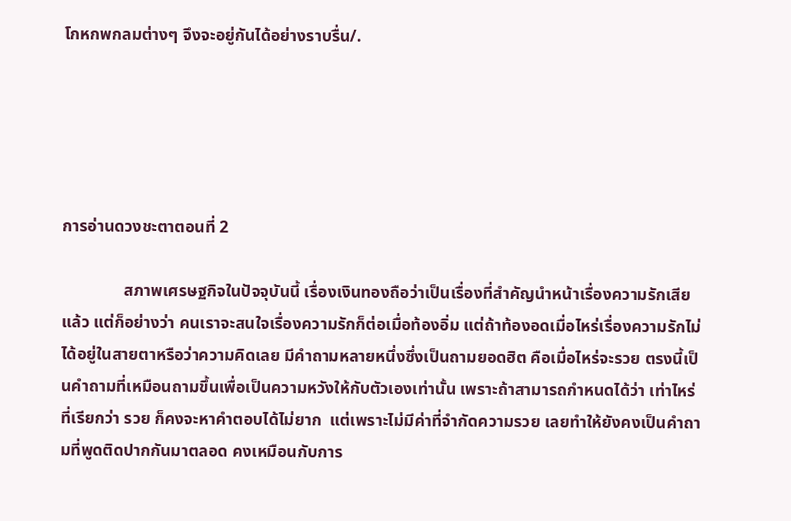โกหกพกลมต่างๆ จึงจะอยู่กันได้อย่างราบรื่น/.





การอ่านดวงชะตาตอนที่ 2

               สภาพเศรษฐกิจในปัจจุบันนี้ เรื่องเงินทองถือว่าเป็นเรื่องที่สำคัญนำหน้าเรื่องความรักเสียแล้ว แต่ก็อย่างว่า คนเราจะสนใจเรื่องความรักก็ต่อเมื่อท้องอิ่ม แต่ถ้าท้องอดเมื่อไหร่เรื่องความรักไม่ได้อยู่ในสายตาหรือว่าความคิดเลย มีคำถามหลายหนึ่งซึ่งเป็นถามยอดฮิต คือเมื่อไหร่จะรวย ตรงนี้เป็นคำถามที่เหมือนถามขึ้นเพื่อเป็นความหวังให้กับตัวเองเท่านั้น เพราะถ้าสามารถกำหนดได้ว่า เท่าไหร่ที่เรียกว่า รวย ก็คงจะหาคำตอบได้ไม่ยาก  แต่เพราะไม่มีค่าที่จำกัดความรวย เลยทำให้ยังคงเป็นคำถามที่พูดติดปากกันมาตลอด คงเหมือนกับการ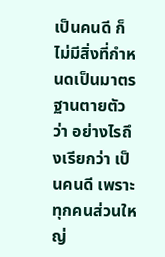เป็นคนดี ก็ไม่มีสิ่งที่กำหนดเป็นมาตรฐานตายตัวว่า อย่างไรถึงเรียกว่า เป็นคนดี เพราะทุกคนส่วนใหญ่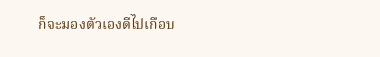ก็จะมองตัวเองดีไปเกือบ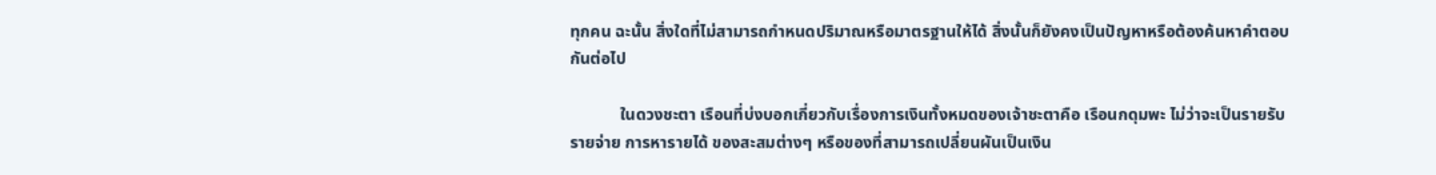ทุกคน ฉะนั้น สิ่งใดที่ไม่สามารถกำหนดปริมาณหรือมาตรฐานให้ได้ สิ่งนั้นก็ยังคงเป็นปัญหาหรือต้องค้นหาคำตอบกันต่อไป

            ในดวงชะตา เรือนที่บ่งบอกเกี่ยวกับเรื่องการเงินทั้งหมดของเจ้าชะตาคือ เรือนกดุมพะ ไม่ว่าจะเป็นรายรับ รายจ่าย การหารายได้ ของสะสมต่างๆ หรือของที่สามารถเปลี่ยนผันเป็นเงิน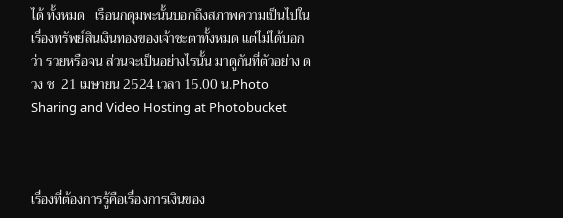ได้ ทั้งหมด   เรือนกดุมพะนั้นบอกถึงสภาพความเป็นไปในเรื่องทรัพย์สินเงินทองของเจ้าชะตาทั้งหมด แต่ไม่ได้บอกว่า รวยหรือจน ส่วนจะเป็นอย่างไรนั้น มาดูกันที่ตัวอย่าง ดวง ช  21 เมษายน 2524 เวลา 15.00 น.Photo Sharing and Video Hosting at Photobucket



เรื่องที่ต้องการรู้คือเรื่องการเงินของ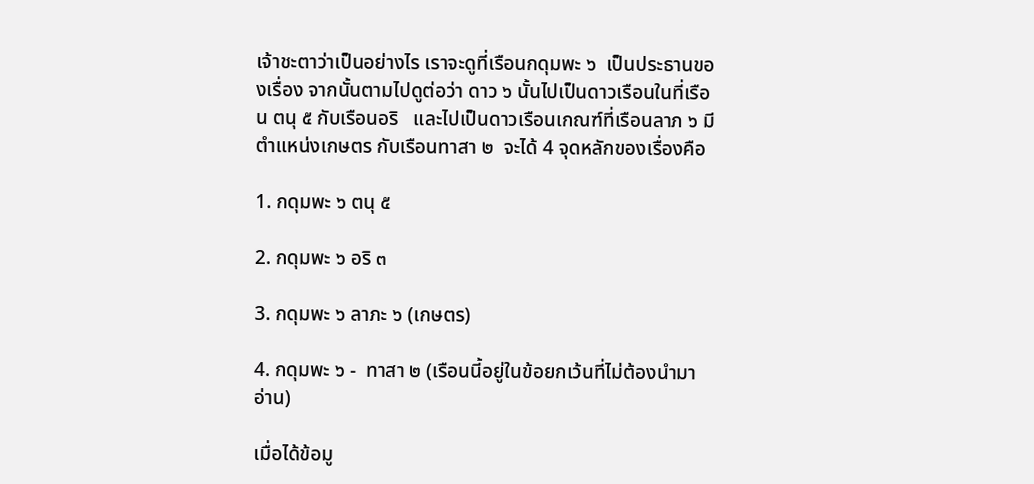เจ้าชะตาว่าเป็นอย่างไร เราจะดูที่เรือนกดุมพะ ๖  เป็นประธานของเรื่อง จากนั้นตามไปดูต่อว่า ดาว ๖ นั้นไปเป็นดาวเรือนในที่เรือน ตนุ ๕ กับเรือนอริ   และไปเป็นดาวเรือนเกณฑ์ที่เรือนลาภ ๖ มีตำแหน่งเกษตร กับเรือนทาสา ๒  จะได้ 4 จุดหลักของเรื่องคือ

1. กดุมพะ ๖ ตนุ ๕

2. กดุมพะ ๖ อริ ๓

3. กดุมพะ ๖ ลาภะ ๖ (เกษตร)

4. กดุมพะ ๖ -  ทาสา ๒ (เรือนนี้อยู่ในข้อยกเว้นที่ไม่ต้องนำมาอ่าน)

เมื่อได้ข้อมู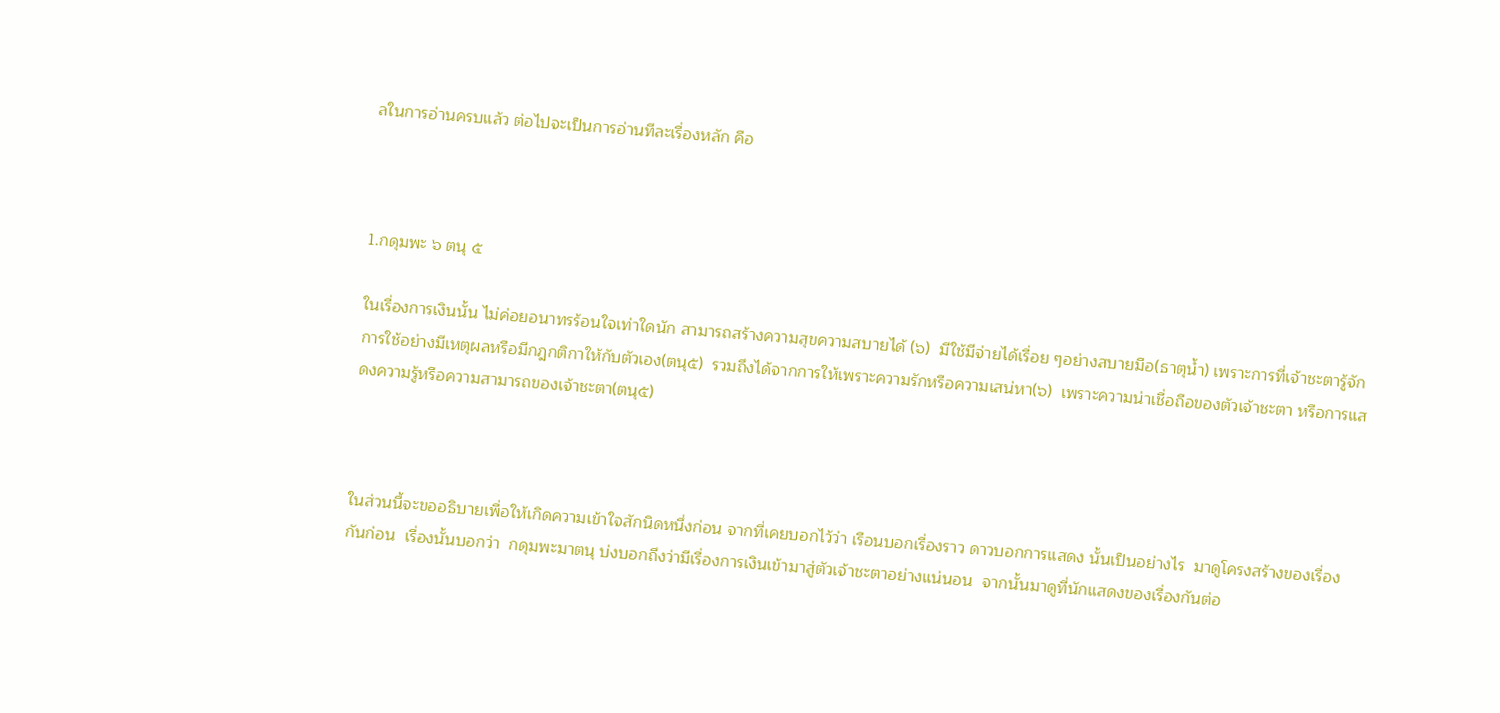ลในการอ่านครบแล้ว ต่อไปจะเป็นการอ่านทีละเรื่องหลัก คือ



1.กดุมพะ ๖ ตนุ ๕

ในเรื่องการเงินนั้น ไม่ค่อยอนาทรร้อนใจเท่าใดนัก สามารถสร้างความสุขความสบายได้ (๖)  มีใช้มีจ่ายได้เรื่อย ๆอย่างสบายมือ(ธาตุน้ำ) เพราะการที่เจ้าชะตารู้จักการใช้อย่างมีเหตุผลหรือมีกฎกติกาให้กับตัวเอง(ตนุ๕)  รวมถึงได้จากการให้เพราะความรักหรือความเสน่หา(๖)  เพราะความน่าเชื่อถือของตัวเจ้าชะตา หรือการแสดงความรู้หรือความสามารถของเจ้าชะตา(ตนุ๕)



ในส่วนนี้จะขออธิบายเพื่อให้เกิดความเข้าใจสักนิดหนึ่งก่อน จากที่เคยบอกไว้ว่า เรือนบอกเรื่องราว ดาวบอกการแสดง นั้นเป็นอย่างไร  มาดูโครงสร้างของเรื่องกันก่อน  เรื่องนั้นบอกว่า  กดุมพะมาตนุ บ่งบอกถึงว่ามีเรื่องการเงินเข้ามาสู่ตัวเจ้าชะตาอย่างแน่นอน  จากนั้นมาดูที่นักแสดงของเรื่องกันต่อ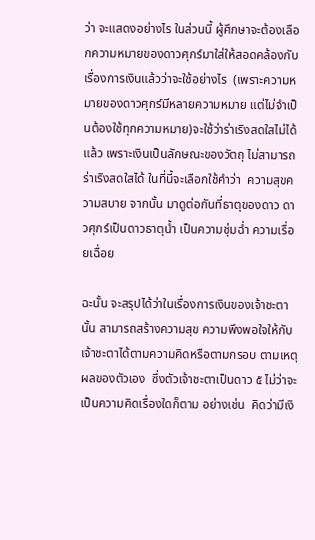ว่า จะแสดงอย่างไร ในส่วนนี้ ผู้ศึกษาจะต้องเลือกความหมายของดาวศุกร์มาใส่ให้สอดคล้องกับเรื่องการเงินแล้วว่าจะใช้อย่างไร  (เพราะความหมายของดาวศุกร์มีหลายความหมาย แต่ไม่จำเป็นต้องใช้ทุกความหมาย)จะใช้ว่าร่าเริงสดใสไม่ได้แล้ว เพราะเงินเป็นลักษณะของวัตถุ ไม่สามารถร่าเริงสดใสได้ ในที่นี้จะเลือกใช้คำว่า  ความสุขความสบาย จากนั้น มาดูต่อกันที่ธาตุของดาว ดาวศุกร์เป็นดาวธาตุน้ำ เป็นความชุ่มฉ่ำ ความเรื่อยเฉื่อย

ฉะนั้น จะสรุปได้ว่าในเรื่องการเงินของเจ้าชะตานั้น สามารถสร้างความสุข ความพึงพอใจให้กับเจ้าชะตาได้ตามความคิดหรือตามกรอบ ตามเหตุผลของตัวเอง  ซึ่งตัวเจ้าชะตาเป็นดาว ๕ ไม่ว่าจะเป็นความคิดเรื่องใดก็ตาม อย่างเช่น  คิดว่ามีเงิ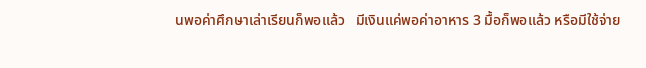นพอค่าศึกษาเล่าเรียนก็พอแล้ว   มีเงินแค่พอค่าอาหาร 3 มื้อก็พอแล้ว หรือมีใช้จ่าย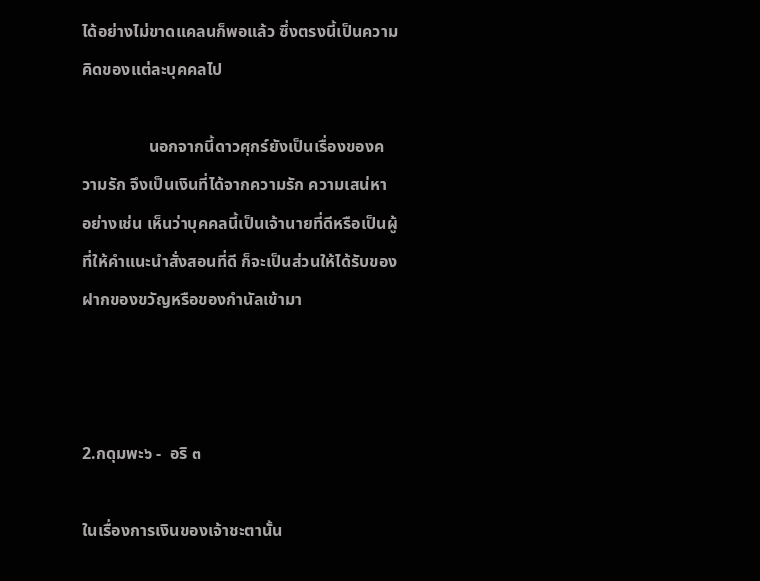ได้อย่างไม่ขาดแคลนก็พอแล้ว ซึ่งตรงนี้เป็นความคิดของแต่ละบุคคลไป

                นอกจากนี้ดาวศุกร์ยังเป็นเรื่องของความรัก จึงเป็นเงินที่ได้จากความรัก ความเสน่หา อย่างเช่น เห็นว่าบุคคลนี้เป็นเจ้านายที่ดีหรือเป็นผู้ที่ให้คำแนะนำสั่งสอนที่ดี ก็จะเป็นส่วนให้ได้รับของฝากของขวัญหรือของกำนัลเข้ามา



2.กดุมพะ๖ -  อริ ๓

ในเรื่องการเงินของเจ้าชะตานั้น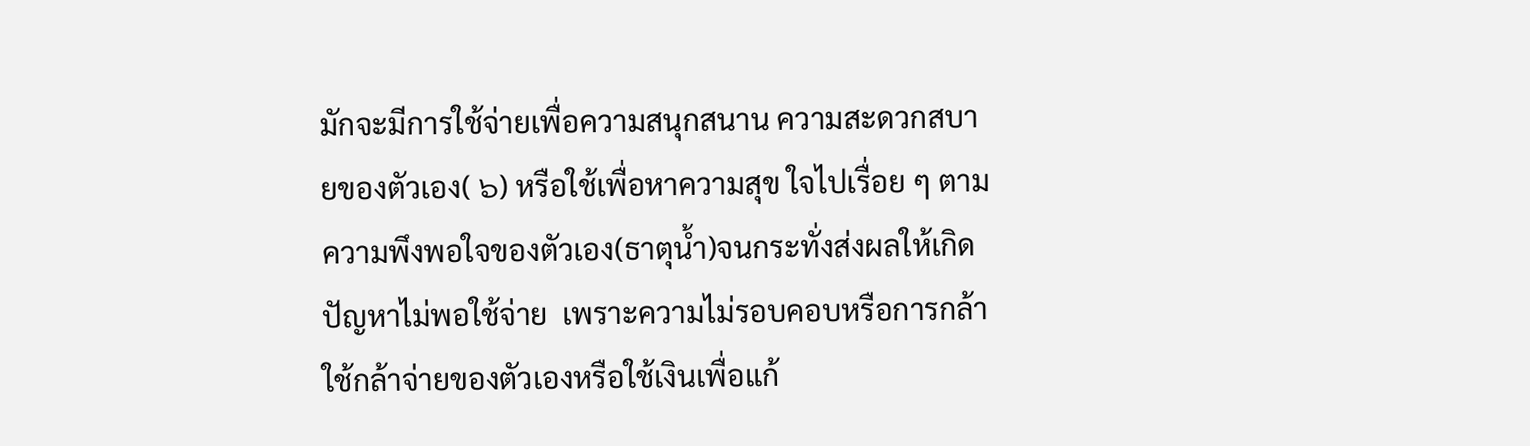มักจะมีการใช้จ่ายเพื่อความสนุกสนาน ความสะดวกสบายของตัวเอง( ๖) หรือใช้เพื่อหาความสุข ใจไปเรื่อย ๆ ตามความพึงพอใจของตัวเอง(ธาตุน้ำ)จนกระทั่งส่งผลให้เกิดปัญหาไม่พอใช้จ่าย  เพราะความไม่รอบคอบหรือการกล้าใช้กล้าจ่ายของตัวเองหรือใช้เงินเพื่อแก้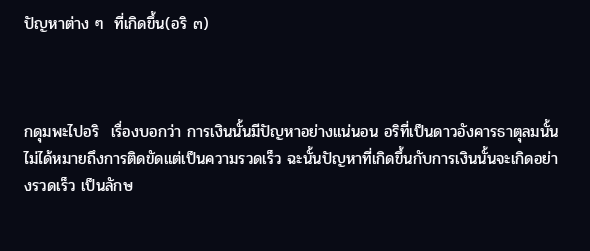ปัญหาต่าง ๆ  ที่เกิดขึ้น(อริ ๓)



กดุมพะไปอริ  เรื่องบอกว่า การเงินนั้นมีปัญหาอย่างแน่นอน อริที่เป็นดาวอังคารธาตุลมนั้น ไม่ได้หมายถึงการติดขัดแต่เป็นความรวดเร็ว ฉะนั้นปัญหาที่เกิดขึ้นกับการเงินนั้นจะเกิดอย่างรวดเร็ว เป็นลักษ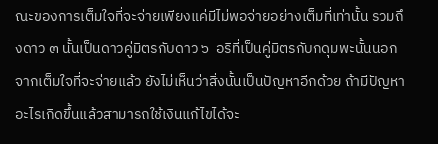ณะของการเต็มใจที่จะจ่ายเพียงแค่มีไม่พอจ่ายอย่างเต็มที่เท่านั้น รวมถึงดาว ๓ นั้นเป็นดาวคู่มิตรกับดาว ๖  อริที่เป็นคู่มิตรกับกดุมพะนั้นนอกจากเต็มใจที่จะจ่ายแล้ว ยังไม่เห็นว่าสิ่งนั้นเป็นปัญหาอีกด้วย ถ้ามีปัญหาอะไรเกิดขึ้นแล้วสามารถใช้เงินแก้ไขได้จะ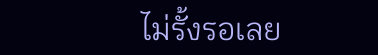ไม่รั้งรอเลย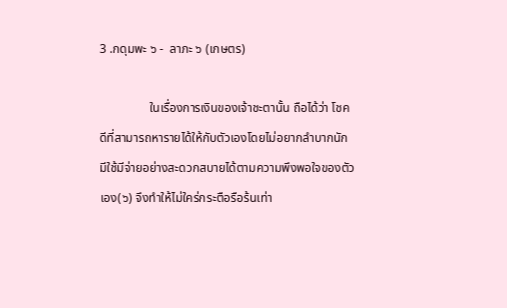3 .กดุมพะ ๖ -  ลาภะ ๖ (เกษตร)

                ในเรื่องการเงินของเจ้าชะตานั้น ถือได้ว่า โชคดีที่สามารถหารายได้ให้กับตัวเองโดยไม่อยากลำบากนัก  มีใช้มีจ่ายอย่างสะดวกสบายได้ตามความพึงพอใจของตัวเอง(๖) จึงทำให้ไม่ใคร่กระตือรือร้นเท่า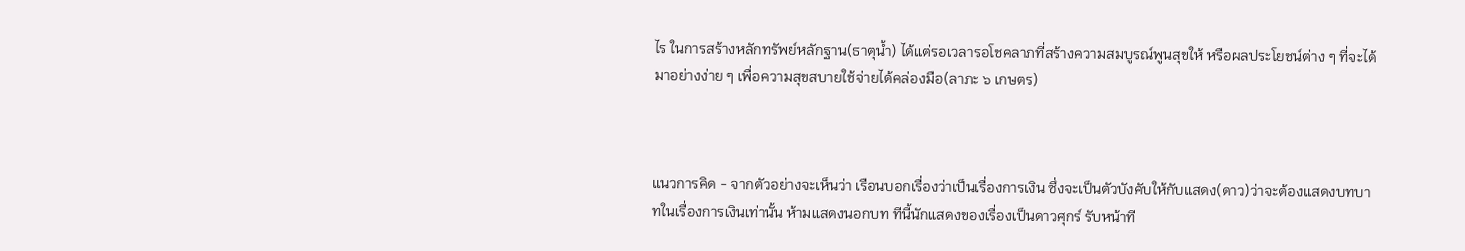ไร ในการสร้างหลักทรัพย์หลักฐาน(ธาตุน้ำ) ได้แต่รอเวลารอโชคลาภที่สร้างความสมบูรณ์พูนสุขให้ หรือผลประโยชน์ต่าง ๆ ที่จะได้มาอย่างง่าย ๆ เพื่อความสุขสบายใช้จ่ายได้คล่องมือ(ลาภะ ๖ เกษตร)



แนวการคิด - จากตัวอย่างจะเห็นว่า เรือนบอกเรื่องว่าเป็นเรื่องการเงิน ซึ่งจะเป็นตัวบังคับให้กับแสดง(ดาว)ว่าจะต้องแสดงบทบาทในเรื่องการเงินเท่านั้น ห้ามแสดงนอกบท ทีนี้นักแสดงของเรื่องเป็นดาวศุกร์ รับหน้าที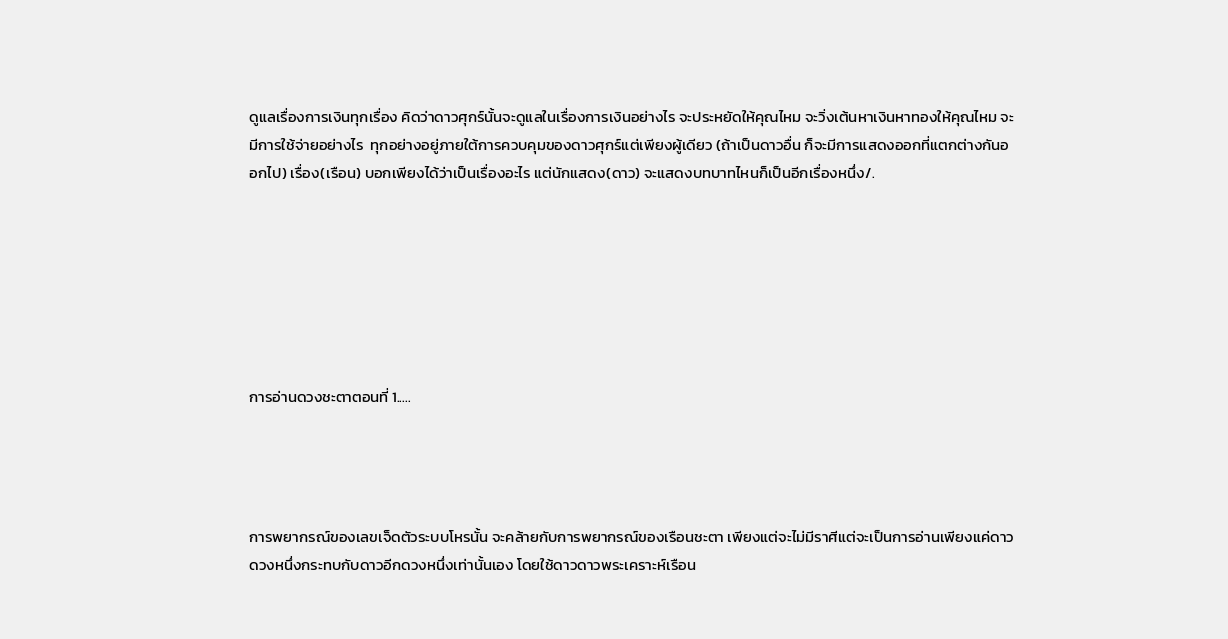ดูแลเรื่องการเงินทุกเรื่อง คิดว่าดาวศุกร์นั้นจะดูแลในเรื่องการเงินอย่างไร จะประหยัดให้คุณไหม จะวิ่งเต้นหาเงินหาทองให้คุณไหม จะมีการใช้จ่ายอย่างไร  ทุกอย่างอยู่ภายใต้การควบคุมของดาวศุกร์แต่เพียงผู้เดียว (ถ้าเป็นดาวอื่น ก็จะมีการแสดงออกที่แตกต่างกันออกไป) เรื่อง(เรือน) บอกเพียงได้ว่าเป็นเรื่องอะไร แต่นักแสดง(ดาว) จะแสดงบทบาทไหนก็เป็นอีกเรื่องหนึ่ง/.







การอ่านดวงชะตาตอนที่ 1.....




การพยากรณ์ของเลขเจ็ดตัวระบบโหรนั้น จะคล้ายกับการพยากรณ์ของเรือนชะตา เพียงแต่จะไม่มีราศีแต่จะเป็นการอ่านเพียงแค่ดาวดวงหนึ่งกระทบกับดาวอีกดวงหนึ่งเท่านั้นเอง โดยใช้ดาวดาวพระเคราะห์เรือน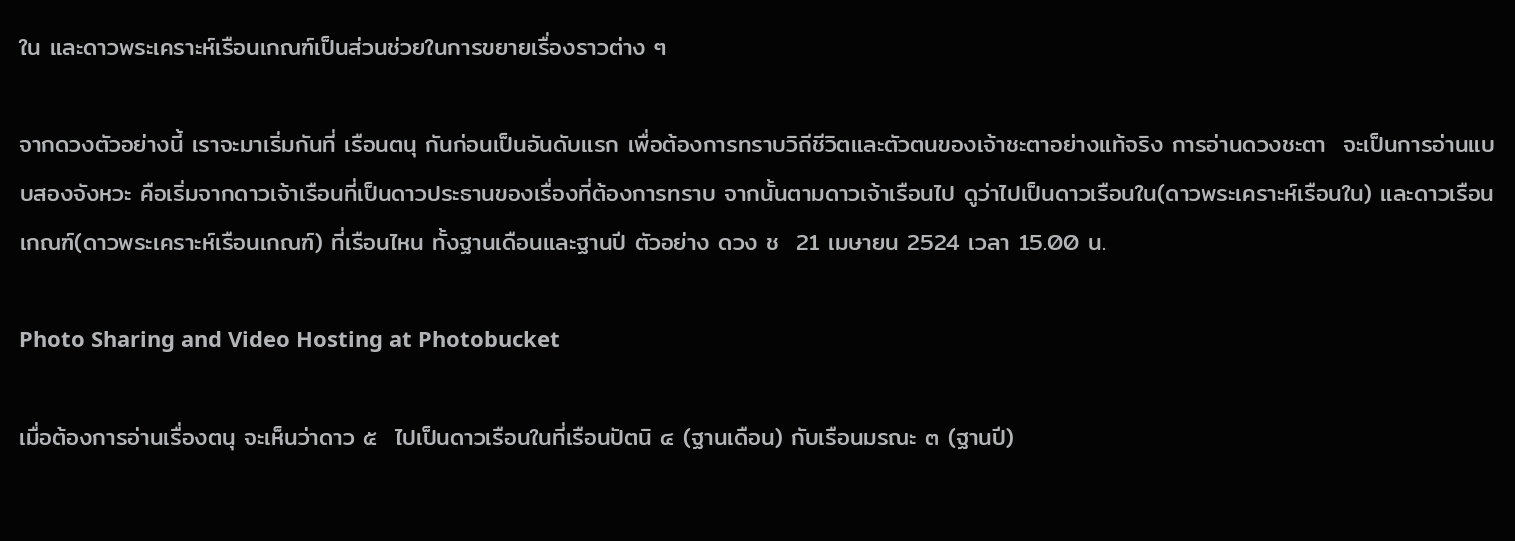ใน และดาวพระเคราะห์เรือนเกณฑ์เป็นส่วนช่วยในการขยายเรื่องราวต่าง ๆ

จากดวงตัวอย่างนี้ เราจะมาเริ่มกันที่ เรือนตนุ กันก่อนเป็นอันดับแรก เพื่อต้องการทราบวิถีชีวิตและตัวตนของเจ้าชะตาอย่างแท้จริง การอ่านดวงชะตา  จะเป็นการอ่านแบบสองจังหวะ คือเริ่มจากดาวเจ้าเรือนที่เป็นดาวประธานของเรื่องที่ต้องการทราบ จากนั้นตามดาวเจ้าเรือนไป ดูว่าไปเป็นดาวเรือนใน(ดาวพระเคราะห์เรือนใน) และดาวเรือนเกณฑ์(ดาวพระเคราะห์เรือนเกณฑ์) ที่เรือนไหน ทั้งฐานเดือนและฐานปี ตัวอย่าง ดวง ช  21 เมษายน 2524 เวลา 15.00 น.

Photo Sharing and Video Hosting at Photobucket

เมื่อต้องการอ่านเรื่องตนุ จะเห็นว่าดาว ๕  ไปเป็นดาวเรือนในที่เรือนปัตนิ ๔ (ฐานเดือน) กับเรือนมรณะ ๓ (ฐานปี)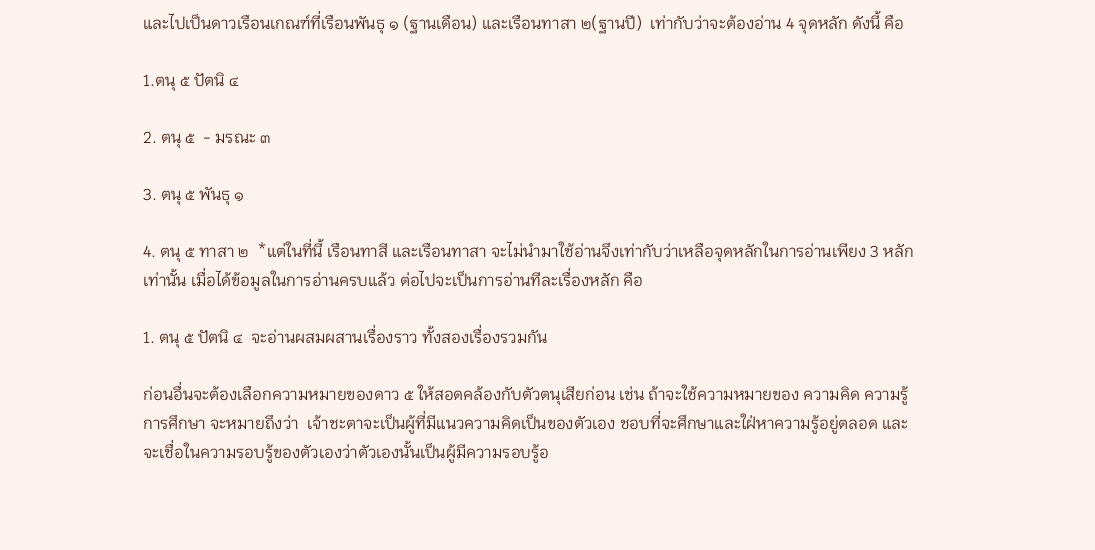และไปเป็นดาวเรือนเกณฑ์ที่เรือนพันธุ ๑ (ฐานเดือน) และเรือนทาสา ๒(ฐานปี)  เท่ากับว่าจะต้องอ่าน 4 จุดหลัก ดังนี้ คือ

1.ตนุ ๕ ปัตนิ ๔

2. ตนุ ๕  - มรณะ ๓

3. ตนุ ๕ พันธุ ๑

4. ตนุ ๕ ทาสา ๒  *แต่ในที่นี้ เรือนทาสี และเรือนทาสา จะไม่นำมาใช้อ่านจึงเท่ากับว่าเหลือจุดหลักในการอ่านเพียง 3 หลักเท่านั้น เมื่อได้ข้อมูลในการอ่านครบแล้ว ต่อไปจะเป็นการอ่านทีละเรื่องหลัก คือ

1. ตนุ ๕ ปัตนิ ๔  จะอ่านผสมผสานเรื่องราว ทั้งสองเรื่องรวมกัน

ก่อนอื่นจะต้องเลือกความหมายของดาว ๕ ให้สอดคล้องกับตัวตนุเสียก่อน เช่น ถ้าจะใช้ความหมายของ ความคิด ความรู้ การศึกษา จะหมายถึงว่า  เจ้าชะตาจะเป็นผู้ที่มีแนวความคิดเป็นของตัวเอง ชอบที่จะศึกษาและใฝ่หาความรู้อยู่ตลอด และจะเชื่อในความรอบรู้ของตัวเองว่าตัวเองนั้นเป็นผู้มีความรอบรู้อ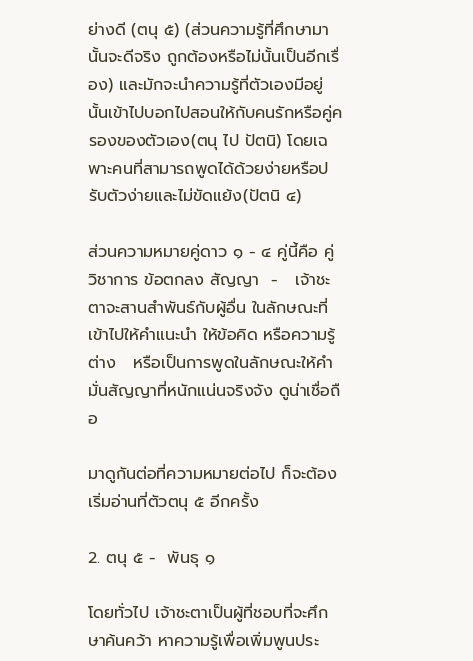ย่างดี (ตนุ ๕) (ส่วนความรู้ที่ศึกษามานั้นจะดีจริง ถูกต้องหรือไม่นั้นเป็นอีกเรื่อง) และมักจะนำความรู้ที่ตัวเองมีอยู่นั้นเข้าไปบอกไปสอนให้กับคนรักหรือคู่ครองของตัวเอง(ตนุ ไป ปัตนิ) โดยเฉพาะคนที่สามารถพูดได้ด้วยง่ายหรือปรับตัวง่ายและไม่ขัดแย้ง(ปัตนิ ๔)

ส่วนความหมายคู่ดาว ๑ - ๔ คู่นี้คือ คู่วิชาการ ข้อตกลง สัญญา  -   เจ้าชะตาจะสานสำพันธ์กับผู้อื่น ในลักษณะที่เข้าไปให้คำแนะนำ ให้ข้อคิด หรือความรู้ต่าง   หรือเป็นการพูดในลักษณะให้คำมั่นสัญญาที่หนักแน่นจริงจัง ดูน่าเชื่อถือ

มาดูกันต่อที่ความหมายต่อไป ก็จะต้องเริ่มอ่านที่ตัวตนุ ๕ อีกครั้ง

2. ตนุ ๕ -  พันธุ ๑

โดยทั่วไป เจ้าชะตาเป็นผู้ที่ชอบที่จะศึกษาค้นคว้า หาความรู้เพื่อเพิ่มพูนประ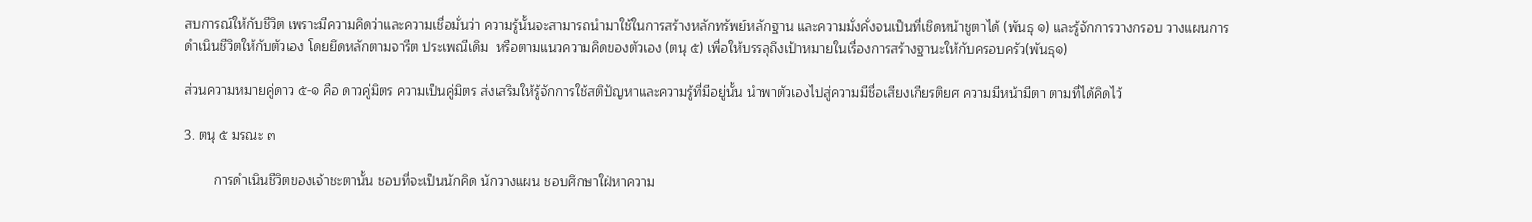สบการณ์ให้กับชีวิต เพราะมีความคิดว่าและความเชื่อมั่นว่า ความรู้นั้นจะสามารถนำมาใช้ในการสร้างหลักทรัพย์หลักฐาน และความมั่งคั่งจนเป็นที่เชิดหน้าชูตาได้ (พันธุ ๑) และรู้จักการวางกรอบ วางแผนการดำเนินชีวิตให้กับตัวเอง โดยยึดหลักตามจารีต ประเพณีเดิม  หรือตามแนวความคิดของตัวเอง (ตนุ ๕) เพื่อให้บรรลุถึงเป้าหมายในเรื่องการสร้างฐานะให้กับครอบครัว(พันธุ๑)

ส่วนความหมายคู่ดาว ๕-๑ คือ ดาวคู่มิตร ความเป็นคู่มิตร ส่งเสริมให้รู้จักการใช้สติปัญหาและความรู้ที่มีอยู่นั้น นำพาตัวเองไปสู่ความมีชื่อเสียงเกียรติยศ ความมีหน้ามีตา ตามที่ได้คิดไว้

3. ตนุ ๕ มรณะ ๓

        การดำเนินชีวิตของเจ้าชะตานั้น ชอบที่จะเป็นนักคิด นักวางแผน ชอบศึกษาใฝ่หาความ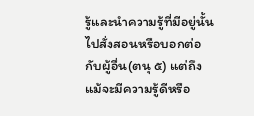รู้และนำความรู้ที่มีอยู่นั้นไปสั่งสอนหรือบอกต่อกับผู้อื่น(ตนุ ๕) แต่ถึงแม้จะมีความรู้ดีหรือ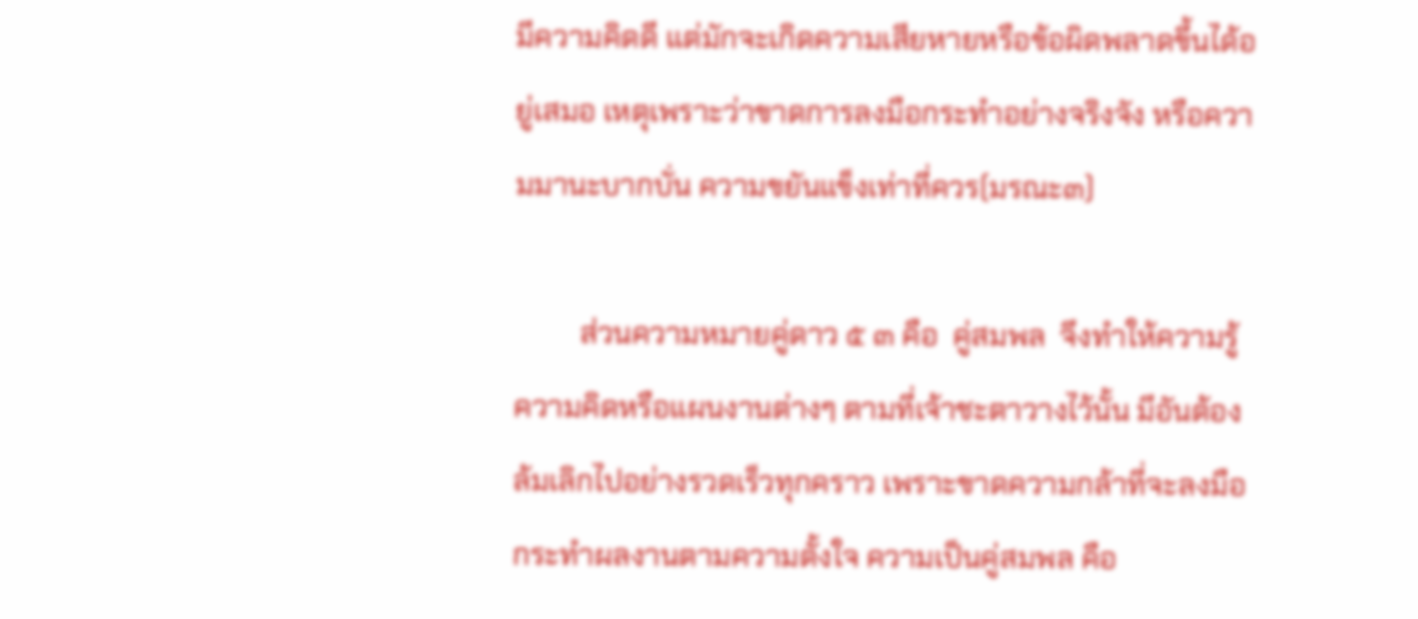มีความคิดดี แต่มักจะเกิดความเสียหายหรือข้อผิดพลาดขึ้นได้อยู่เสมอ เหตุเพราะว่าขาดการลงมือกระทำอย่างจริงจัง หรือความมานะบากบั่น ความขยันแข็งเท่าที่ควร(มรณะ๓)

         ส่วนความหมายคู่ดาว ๕ ๓ คือ  คู่สมพล  จึงทำให้ความรู้ ความคิดหรือแผนงานต่างๆ ตามที่เจ้าชะตาวางไว้นั้น มีอันต้องล้มเลิกไปอย่างรวดเร็วทุกคราว เพราะขาดความกล้าที่จะลงมือกระทำผลงานตามความตั้งใจ ความเป็นคู่สมพล คือ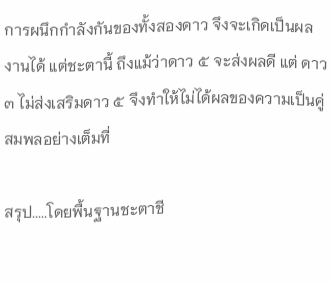การผนึกกำลังกันของทั้งสองดาว จึงจะเกิดเป็นผลงานได้ แต่ชะตานี้ ถึงแม้ว่าดาว ๕ จะส่งผลดี แต่ ดาว ๓ ไม่ส่งเสริมดาว ๕ จึงทำให้ไม่ได้ผลของความเป็นคู่สมพลอย่างเต็มที่

สรุป.....โดยพื้นฐานชะตาชี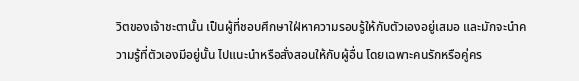วิตของเจ้าชะตานั้น เป็นผู้ที่ชอบศึกษาใฝ่หาความรอบรู้ให้กับตัวเองอยู่เสมอ และมักจะนำความรู้ที่ตัวเองมีอยู่นั้น ไปแนะนำหรือสั่งสอนให้กับผู้อื่น โดยเฉพาะคนรักหรือคู่คร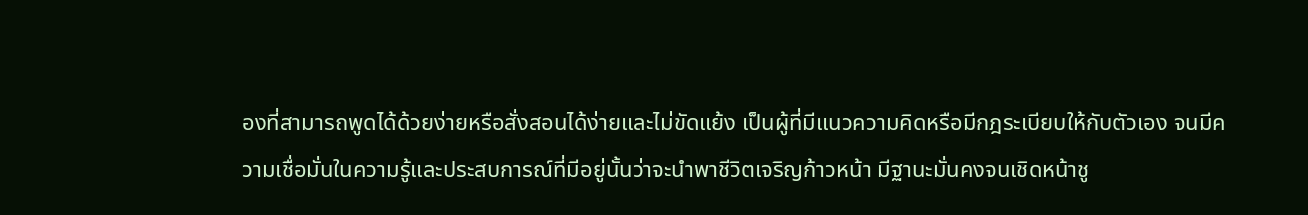องที่สามารถพูดได้ด้วยง่ายหรือสั่งสอนได้ง่ายและไม่ขัดแย้ง เป็นผู้ที่มีแนวความคิดหรือมีกฎระเบียบให้กับตัวเอง จนมีความเชื่อมั่นในความรู้และประสบการณ์ที่มีอยู่นั้นว่าจะนำพาชีวิตเจริญก้าวหน้า มีฐานะมั่นคงจนเชิดหน้าชู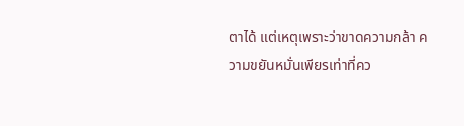ตาได้ แต่เหตุเพราะว่าขาดความกล้า ความขยันหมั่นเพียรเท่าที่คว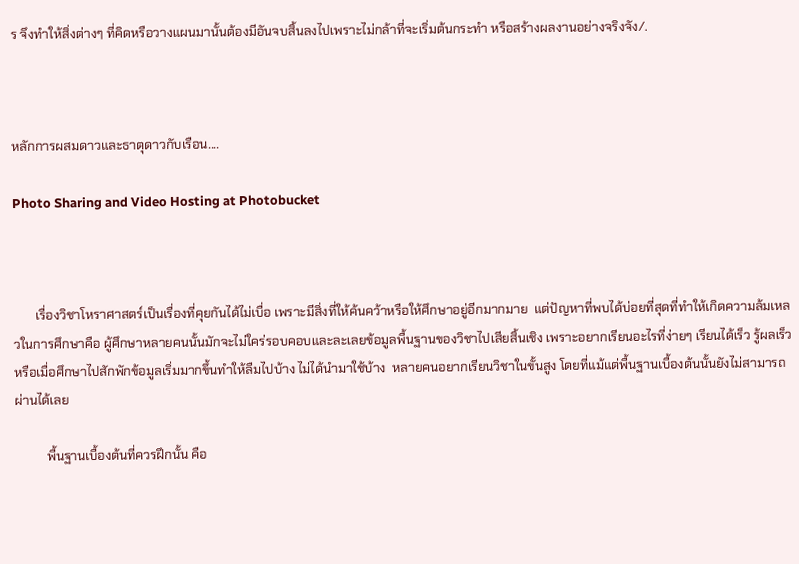ร จึงทำให้สิ่งต่างๆ ที่คิดหรือวางแผนมานั้นต้องมีอันจบสิ้นลงไปเพราะไม่กล้าที่จะเริ่มต้นกระทำ หรือสร้างผลงานอย่างจริงจัง/.



หลักการผสมดาวและธาตุดาวกับเรือน....

Photo Sharing and Video Hosting at Photobucket



       เรื่องวิชาโหราศาสตร์เป็นเรื่องที่คุยกันได้ไม่เบื่อ เพราะมีสิ่งที่ให้ค้นคว้าหรือให้ศึกษาอยู่อีกมากมาย  แต่ปัญหาที่พบได้บ่อยที่สุดที่ทำให้เกิดความล้มเหลวในการศึกษาคือ ผู้ศึกษาหลายคนนั้นมักจะไม่ใคร่รอบคอบและละเลยข้อมูลพื้นฐานของวิชาไปเสียสิ้นเชิง เพราะอยากเรียนอะไรที่ง่ายๆ เรียนได้เร็ว รู้ผลเร็ว หรือเมื่อศึกษาไปสักพักข้อมูลเริ่มมากขึ้นทำให้ลืมไปบ้าง ไม่ได้นำมาใช้บ้าง  หลายคนอยากเรียนวิชาในขั้นสูง โดยที่แม้แต่พื้นฐานเบื้องต้นนั้นยังไม่สามารถผ่านได้เลย

          พื้นฐานเบื้องต้นที่ควรฝึกนั้น คือ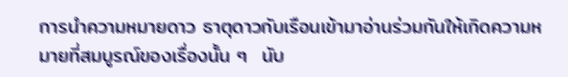การนำความหมายดาว ธาตุดาวกับเรือนเข้ามาอ่านร่วมกันให้เกิดความหมายที่สมบูรณ์ของเรื่องนั้น ๆ  นับ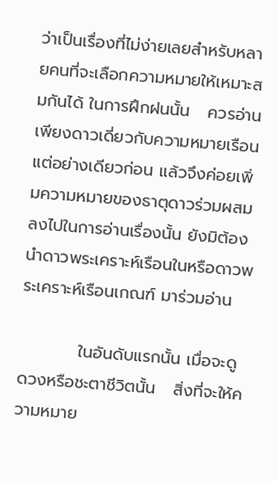ว่าเป็นเรื่องที่ไม่ง่ายเลยสำหรับหลายคนที่จะเลือกความหมายให้เหมาะสมกันได้ ในการฝึกฝนนั้น   ควรอ่านเพียงดาวเดี่ยวกับความหมายเรือนแต่อย่างเดียวก่อน แล้วจึงค่อยเพิ่มความหมายของธาตุดาวร่วมผสมลงไปในการอ่านเรื่องนั้น ยังมิต้องนำดาวพระเคราะห์เรือนในหรือดาวพระเคราะห์เรือนเกณฑ์ มาร่วมอ่าน

          ในอันดับแรกนั้น เมื่อจะดูดวงหรือชะตาชีวิตนั้น   สิ่งที่จะให้ความหมาย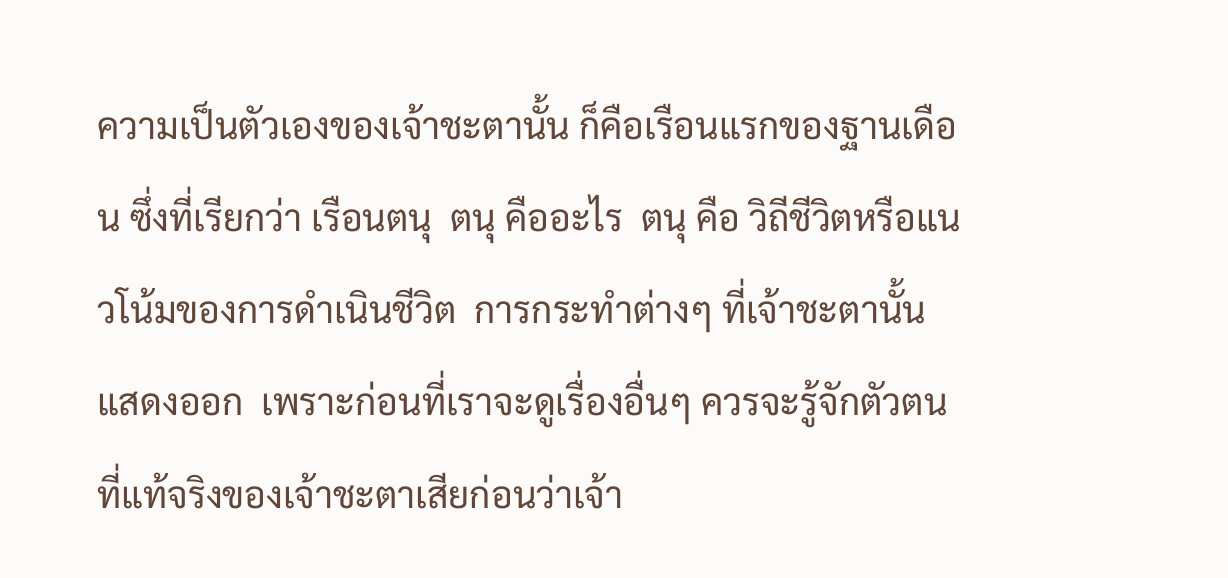ความเป็นตัวเองของเจ้าชะตานั้น ก็คือเรือนแรกของฐานเดือน ซึ่งที่เรียกว่า เรือนตนุ  ตนุ คืออะไร  ตนุ คือ วิถีชีวิตหรือแนวโน้มของการดำเนินชีวิต  การกระทำต่างๆ ที่เจ้าชะตานั้นแสดงออก  เพราะก่อนที่เราจะดูเรื่องอื่นๆ ควรจะรู้จักตัวตนที่แท้จริงของเจ้าชะตาเสียก่อนว่าเจ้า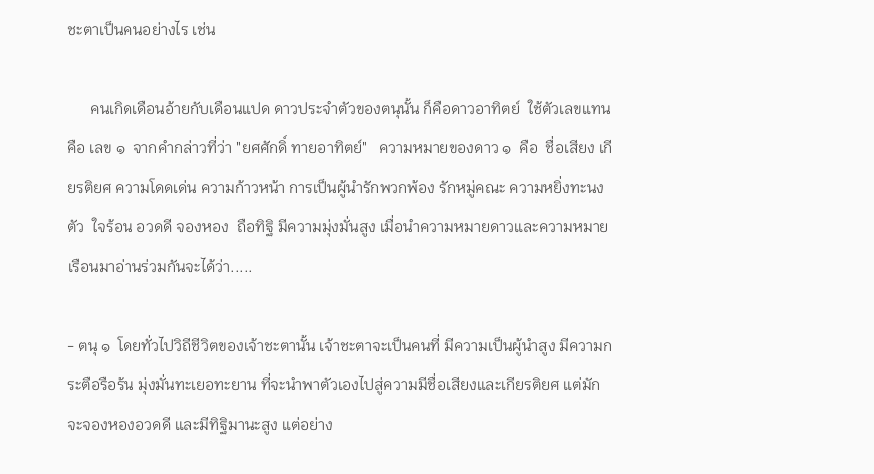ชะตาเป็นคนอย่างไร เช่น

      คนเกิดเดือนอ้ายกับเดือนแปด ดาวประจำตัวของตนุนั้น ก็คือดาวอาทิตย์  ใช้ตัวเลขแทน คือ เลข ๑  จากคำกล่าวที่ว่า "ยศศักดิ์ ทายอาทิตย์"   ความหมายของดาว ๑  คือ  ชื่อเสียง เกียรติยศ ความโดดเด่น ความก้าวหน้า การเป็นผู้นำรักพวกพ้อง รักหมู่คณะ ความหยิ่งทะนงตัว  ใจร้อน อวดดี จองหอง  ถือทิฐิ มีความมุ่งมั่นสูง เมื่อนำความหมายดาวและความหมายเรือนมาอ่านร่วมกันจะได้ว่า.....

- ตนุ ๑  โดยทั่วไปวิถีชีวิตของเจ้าชะตานั้น เจ้าชะตาจะเป็นคนที่ มีความเป็นผู้นำสูง มีความกระตือรือร้น มุ่งมั่นทะเยอทะยาน ที่จะนำพาตัวเองไปสู่ความมีชื่อเสียงและเกียรติยศ แต่มักจะจองหองอวดดี และมีทิฐิมานะสูง แต่อย่าง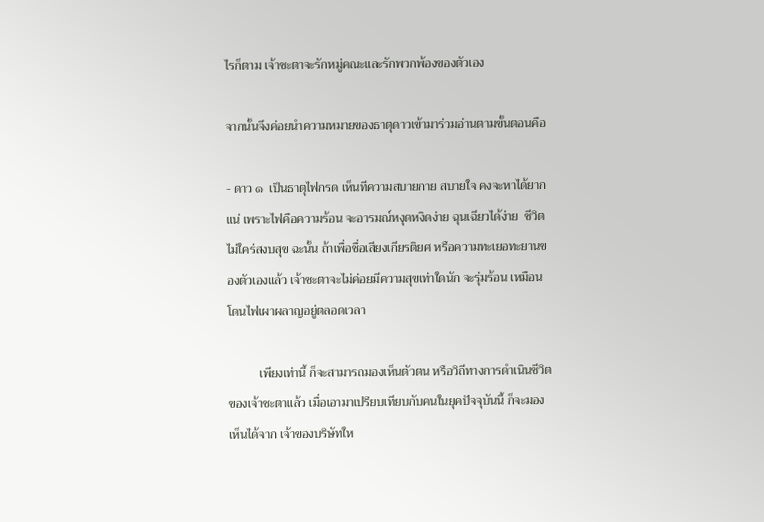ไรก็ตาม เจ้าชะตาจะรักหมู่คณะและรักพวกพ้องของตัวเอง

จากนั้นจึงค่อยนำความหมายของธาตุดาวเข้ามาร่วมอ่านตามขั้นตอนคือ

- ดาว ๑  เป็นธาตุไฟกรด เห็นทีความสบายกาย สบายใจ คงจะหาได้ยากแน่ เพราะไฟคือความร้อน จะอารมณ์หงุดหงิดง่าย ฉุนเฉียวได้ง่าย  ชีวิตไม่ใคร่สงบสุข ฉะนั้น ถ้าเพื่อชื่อเสียงเกียรติยศ หรือความทะเยอทะยานของตัวเองแล้ว เจ้าชะตาจะไม่ค่อยมีความสุขเท่าใดนัก จะรุ่มร้อน เหมือนโดนไฟเผาผลาญอยู่ตลอดเวลา

          เพียงเท่านี้ ก็จะสามารถมองเห็นตัวตน หรือวิถีทางการดำเนินชีวิตของเจ้าชะตาแล้ว เมื่อเอามาเปรียบเทียบกับคนในยุคปัจจุบันนี้ ก็จะมองเห็นได้จาก เจ้าของบริษัทให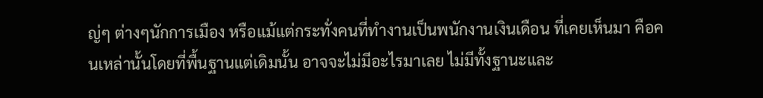ญ่ๆ ต่างๆนักการเมือง หรือแม้แต่กระทั่งคนที่ทำงานเป็นพนักงานเงินเดือน ที่เคยเห็นมา คือคนเหล่านั้นโดยที่พื้นฐานแต่เดิมนั้น อาจจะไม่มีอะไรมาเลย ไม่มีทั้งฐานะและ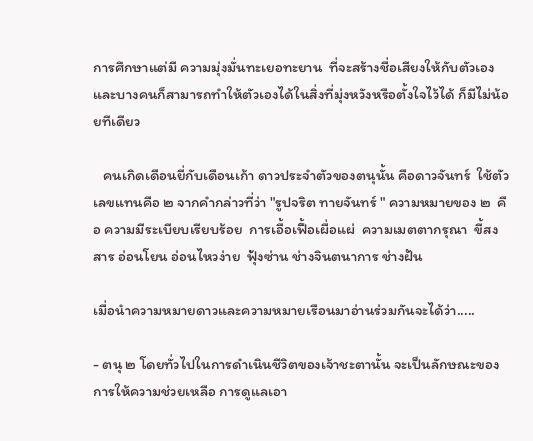การศึกษาแต่มี ความมุ่งมั่นทะเยอทะยาน  ที่จะสร้างชื่อเสียงให้กับตัวเอง และบางคนก็สามารถทำให้ตัวเองได้ในสิ่งที่มุ่งหวังหรือตั้งใจไว้ได้ ก็มีไม่น้อยทีเดียว

   คนเกิดเดือนยี่กับเดือนเก้า ดาวประจำตัวของตนุนั้น คือดาวจันทร์  ใช้ตัวเลขแทนคือ ๒ จากคำกล่าวที่ว่า "รูปจริต ทายจันทร์ " ความหมายของ ๒  คือ ความมีระเบียบเรียบร้อย  การเอื้อเฟื้อเผื่อแผ่  ความเมตตากรุณา  ขี้สงสาร อ่อนโยน อ่อนไหวง่าย  ฟุ้งซ่าน ช่างจินตนาการ ช่างฝัน

เมื่อนำความหมายดาวและความหมายเรือนมาอ่านร่วมกันจะได้ว่า.....

- ตนุ ๒ โดยทั่วไปในการดำเนินชีวิตของเจ้าชะตานั้น จะเป็นลักษณะของการให้ความช่วยเหลือ การดูแลเอา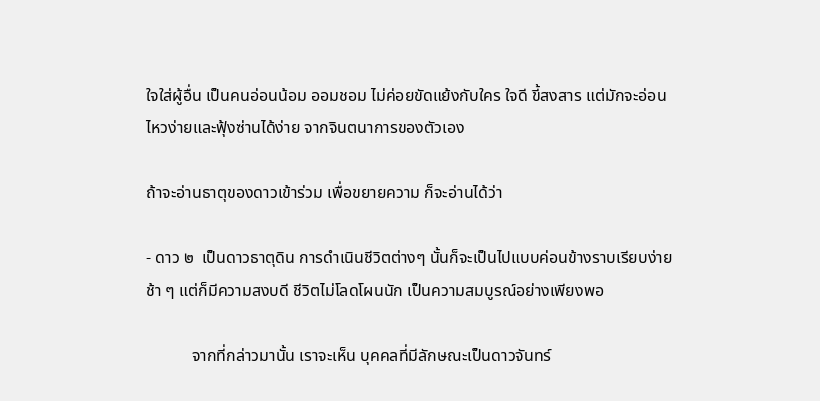ใจใส่ผู้อื่น เป็นคนอ่อนน้อม ออมชอม ไม่ค่อยขัดแย้งกับใคร ใจดี ขี้สงสาร แต่มักจะอ่อนไหวง่ายและฟุ้งซ่านได้ง่าย จากจินตนาการของตัวเอง

ถ้าจะอ่านธาตุของดาวเข้าร่วม เพื่อขยายความ ก็จะอ่านได้ว่า

- ดาว ๒  เป็นดาวธาตุดิน การดำเนินชีวิตต่างๆ นั้นก็จะเป็นไปแบบค่อนข้างราบเรียบง่าย ช้า ๆ แต่ก็มีความสงบดี ชีวิตไม่โลดโผนนัก เป็นความสมบูรณ์อย่างเพียงพอ

           จากที่กล่าวมานั้น เราจะเห็น บุคคลที่มีลักษณะเป็นดาวจันทร์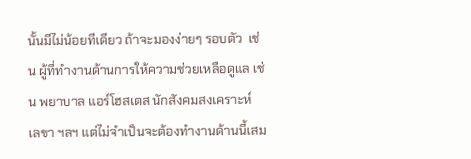นั้นมีไม่น้อยทีเดียว ถ้าจะมองง่ายๆ รอบตัว  เช่น ผู้ที่ทำงานด้านการให้ความช่วยเหลือดูแล เช่น พยาบาล แอร์โฮสเตส นักสังคมสงเคราะห์  เลขา ฯลฯ แต่ไม่จำเป็นจะต้องทำงานด้านนี้เสม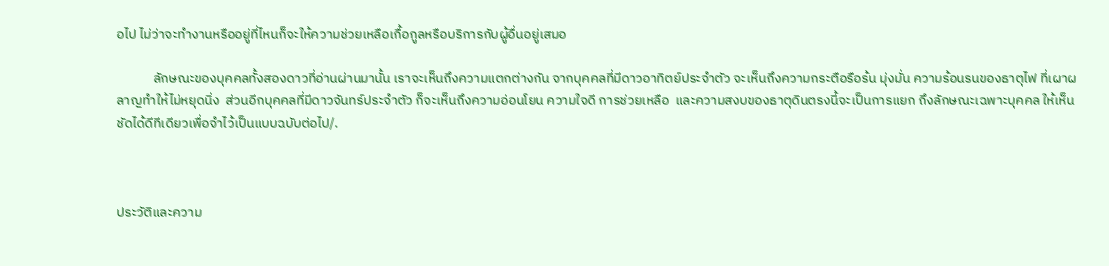อไป ไม่ว่าจะทำงานหรืออยู่ที่ไหนก็จะให้ความช่วยเหลือเกื้อกูลหรือบริการกับผู้อื่นอยู่เสมอ

            ลักษณะของบุคคลทั้งสองดาวที่อ่านผ่านมานั้น เราจะเห็นถึงความแตกต่างกัน จากบุคคลที่มีดาวอาทิตย์ประจำตัว จะเห็นถึงความกระตือรือร้น มุ่งมั่น ความร้อนรนของธาตุไฟ ที่เผาผลาญทำให้ไม่หยุดนิ่ง  ส่วนอีกบุคคลที่มีดาวจันทร์ประจำตัว ก็จะเห็นถึงความอ่อนโยน ความใจดี การช่วยเหลือ  และความสงบของธาตุดินตรงนี้จะเป็นการแยก ถึงลักษณะเฉพาะบุคคล ให้เห็นชัดได้ดีทีเดียวเพื่อจำไว้เป็นแบบฉบับต่อไป/.



ประวัติและความ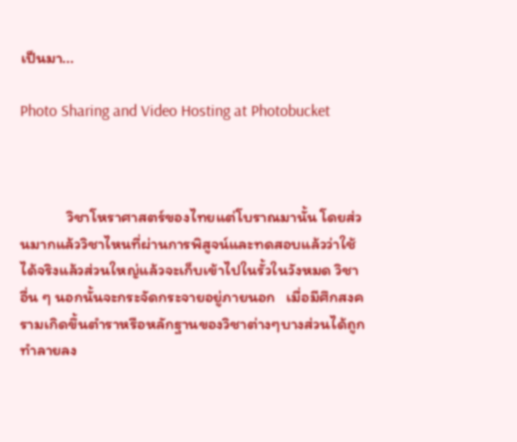เป็นมา...

Photo Sharing and Video Hosting at Photobucket



             วิชาโหราศาสตร์ของไทยแต่โบราณมานั้น โดยส่วนมากแล้ววิชาไหนที่ผ่านการพิสูจน์และทดสอบแล้วว่าใช้ได้จริงแล้วส่วนใหญ่แล้วจะเก็บเข้าไปในรั้วในวังหมด วิชาอื่น ๆ นอกนั้นจะกระจัดกระจายอยู่ภายนอก   เมื่อมีศึกสงครามเกิดขึ้นตำราหรือหลักฐานของวิชาต่างๆบางส่วนได้ถูกทำลายลง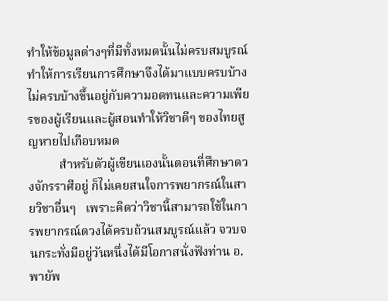ทำให้ข้อมูลต่างๆที่มีทั้งหมดนั้นไม่ครบสมบูรณ์ ทำให้การเรียนการศึกษาจึงได้มาแบบครบบ้างไม่ครบบ้างขึ้นอยู่กับความอดทนและความเพียรของผู้เรียนและผู้สอนทำให้วิชาดีๆ ของไทยสูญหายไปเกือบหมด
          สำหรับตัวผู้เขียนเองนั้นตอนที่ศึกษาดวงจักรราศีอยู่ ก็ไม่เคยสนใจการพยากรณ์ในสายวิชาอื่นๆ   เพราะคิดว่าวิชานี้สามารถใช้ในการพยากรณ์ดวงได้ครบถ้วนสมบูรณ์แล้ว จวบจนกระทั่งมีอยู่วันหนึ่งได้มีโอกาสนั่งฟังท่าน อ.พายัพ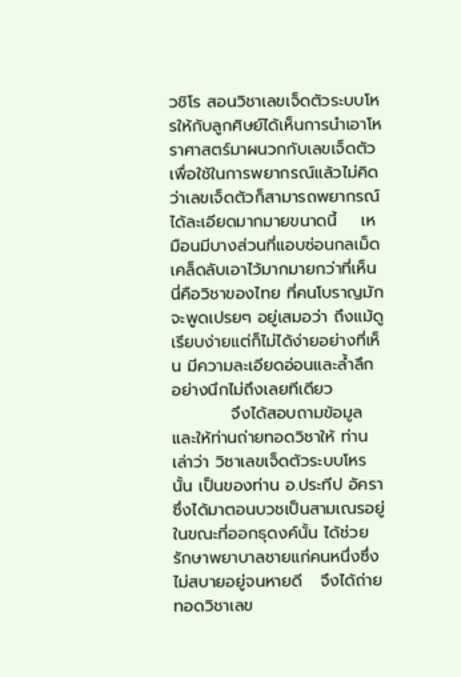วชิโร สอนวิชาเลขเจ็ดตัวระบบโหรให้กับลูกศิษย์ได้เห็นการนำเอาโหราศาสตร์มาผนวกกับเลขเจ็ดตัวเพื่อใช้ในการพยากรณ์แล้วไม่คิดว่าเลขเจ็ดตัวก็สามารถพยากรณ์ได้ละเอียดมากมายขนาดนี้    เหมือนมีบางส่วนที่แอบซ่อนกลเม็ดเคล็ดลับเอาไว้มากมายกว่าที่เห็น นี่คือวิชาของไทย ที่คนโบราญมักจะพูดเปรยๆ อยู่เสมอว่า ถึงแม้ดูเรียบง่ายแต่ก็ไม่ได้ง่ายอย่างที่เห็น มีความละเอียดอ่อนและล้ำลึก อย่างนึกไม่ถึงเลยทีเดียว
          จึงได้สอบถามข้อมูลและให้ท่านถ่ายทอดวิชาให้ ท่านเล่าว่า วิชาเลขเจ็ดตัวระบบโหรนั้น เป็นของท่าน อ.ประทีป อัครา ซึ่งได้มาตอนบวชเป็นสามเณรอยู่ ในขณะที่ออกธุดงค์นั้น ได้ช่วยรักษาพยาบาลชายแก่คนหนึ่งซึ่งไม่สบายอยู่จนหายดี   จึงได้ถ่ายทอดวิชาเลข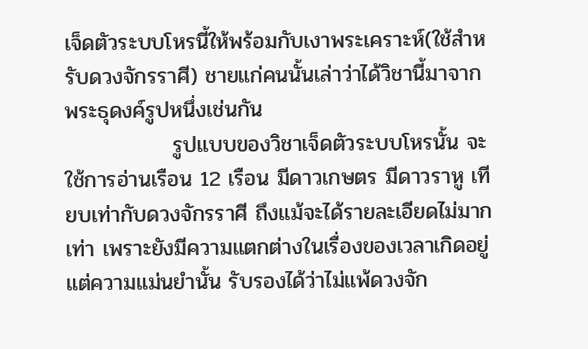เจ็ดตัวระบบโหรนี้ให้พร้อมกับเงาพระเคราะห์(ใช้สำหรับดวงจักรราศี) ชายแก่คนนั้นเล่าว่าได้วิชานี้มาจากพระธุดงค์รูปหนึ่งเช่นกัน
              รูปแบบของวิชาเจ็ดตัวระบบโหรนั้น จะใช้การอ่านเรือน 12 เรือน มีดาวเกษตร มีดาวราหู เทียบเท่ากับดวงจักรราศี ถึงแม้จะได้รายละเอียดไม่มากเท่า เพราะยังมีความแตกต่างในเรื่องของเวลาเกิดอยู่ แต่ความแม่นยำนั้น รับรองได้ว่าไม่แพ้ดวงจัก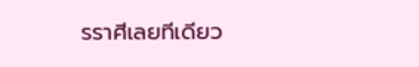รราศีเลยทีเดียว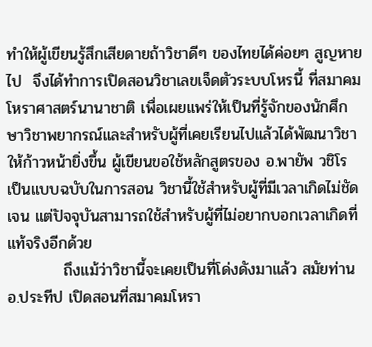ทำให้ผู้เขียนรู้สึกเสียดายถ้าวิชาดีๆ ของไทยได้ค่อยๆ สูญหายไป  จึงได้ทำการเปิดสอนวิชาเลขเจ็ดตัวระบบโหรนี้ ที่สมาคมโหราศาสตร์นานาชาติ เพื่อเผยแพร่ให้เป็นที่รู้จักของนักศึกษาวิชาพยากรณ์และสำหรับผู้ที่เคยเรียนไปแล้วได้พัฒนาวิชาให้ก้าวหน้ายิ่งขึ้น ผู้เขียนขอใช้หลักสูตรของ อ.พายัพ วชิโร เป็นแบบฉบับในการสอน วิชานี้ใช้สำหรับผู้ที่มีเวลาเกิดไม่ชัดเจน แต่ปัจจุบันสามารถใช้สำหรับผู้ที่ไม่อยากบอกเวลาเกิดที่แท้จริงอีกด้วย
          ถึงแม้ว่าวิชานี้จะเคยเป็นที่โด่งดังมาแล้ว สมัยท่าน อ.ประทีป เปิดสอนที่สมาคมโหรา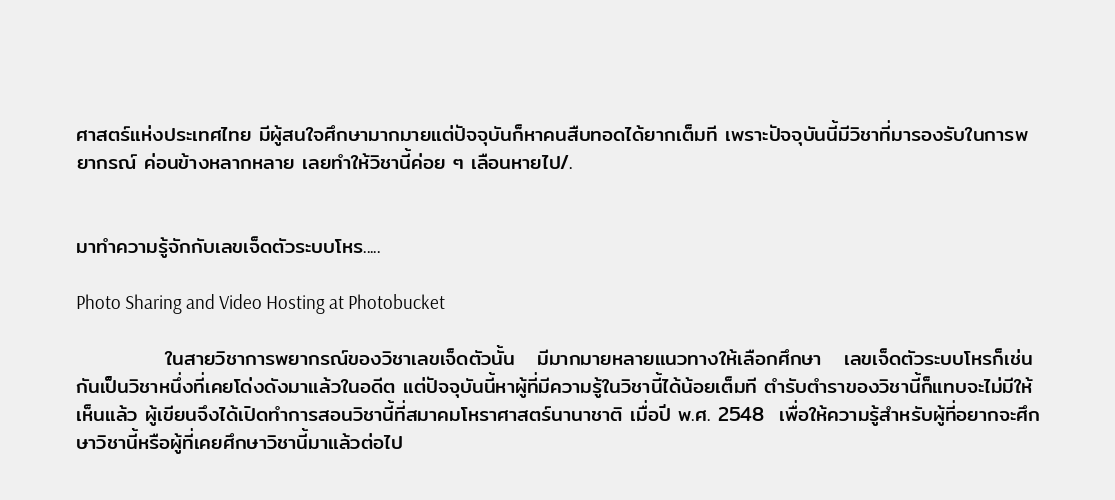ศาสตร์แห่งประเทศไทย มีผู้สนใจศึกษามากมายแต่ปัจจุบันก็หาคนสืบทอดได้ยากเต็มที เพราะปัจจุบันนี้มีวิชาที่มารองรับในการพยากรณ์ ค่อนข้างหลากหลาย เลยทำให้วิชานี้ค่อย ๆ เลือนหายไป/.


มาทำความรู้จักกับเลขเจ็ดตัวระบบโหร.....

Photo Sharing and Video Hosting at Photobucket

            ในสายวิชาการพยากรณ์ของวิชาเลขเจ็ดตัวนั้น   มีมากมายหลายแนวทางให้เลือกศึกษา   เลขเจ็ดตัวระบบโหรก็เช่นกันเป็นวิชาหนึ่งที่เคยโด่งดังมาแล้วในอดีต แต่ปัจจุบันนี้หาผู้ที่มีความรู้ในวิชานี้ได้น้อยเต็มที ตำรับตำราของวิชานี้ก็แทบจะไม่มีให้เห็นแล้ว ผู้เขียนจึงได้เปิดทำการสอนวิชานี้ที่สมาคมโหราศาสตร์นานาชาติ เมื่อปี พ.ศ. 2548  เพื่อให้ความรู้สำหรับผู้ที่อยากจะศึกษาวิชานี้หรือผู้ที่เคยศึกษาวิชานี้มาแล้วต่อไป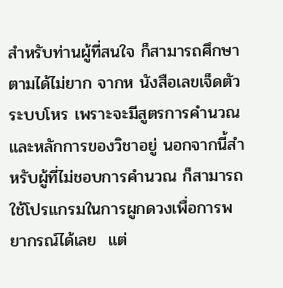สำหรับท่านผู้ที่สนใจ ก็สามารถศึกษาตามได้ไม่ยาก จากห นังสือเลขเจ็ดตัวระบบโหร เพราะจะมีสูตรการคำนวณและหลักการของวิชาอยู่ นอกจากนี้สำหรับผู้ที่ไม่ชอบการคำนวณ ก็สามารถใช้โปรแกรมในการผูกดวงเพื่อการพยากรณ์ได้เลย  แต่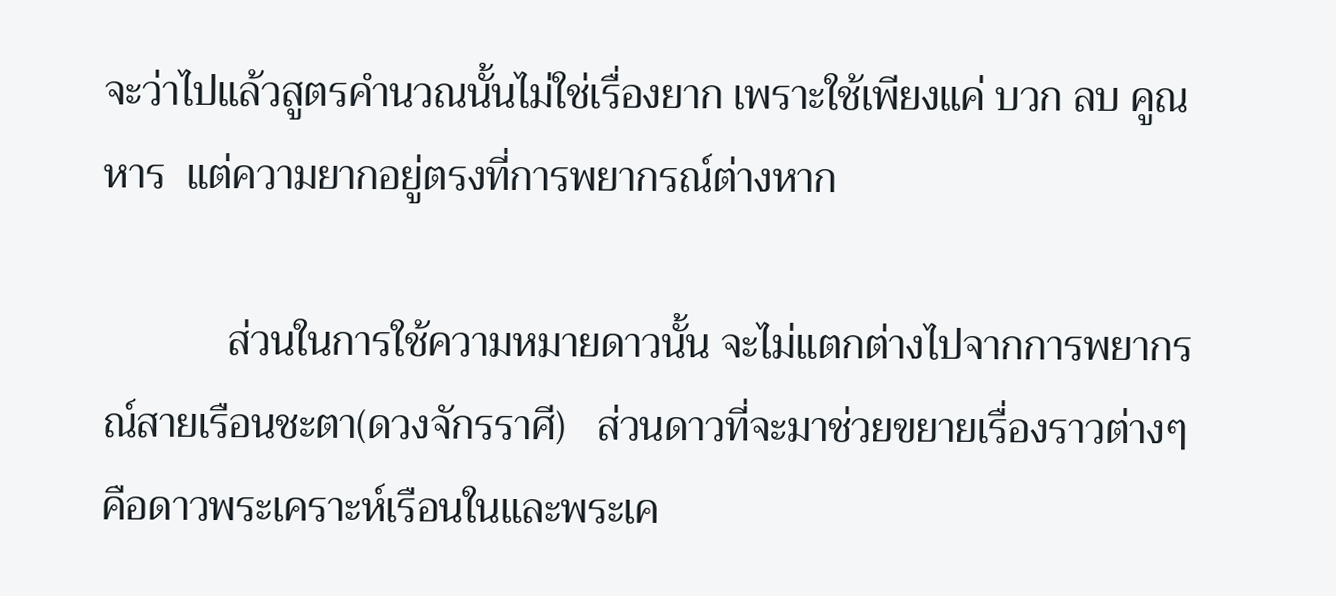จะว่าไปแล้วสูตรคำนวณนั้นไม่ใช่เรื่องยาก เพราะใช้เพียงแค่ บวก ลบ คูณ หาร  แต่ความยากอยู่ตรงที่การพยากรณ์ต่างหาก

            ส่วนในการใช้ความหมายดาวนั้น จะไม่แตกต่างไปจากการพยากรณ์สายเรือนชะตา(ดวงจักรราศี)   ส่วนดาวที่จะมาช่วยขยายเรื่องราวต่างๆ คือดาวพระเคราะห์เรือนในและพระเค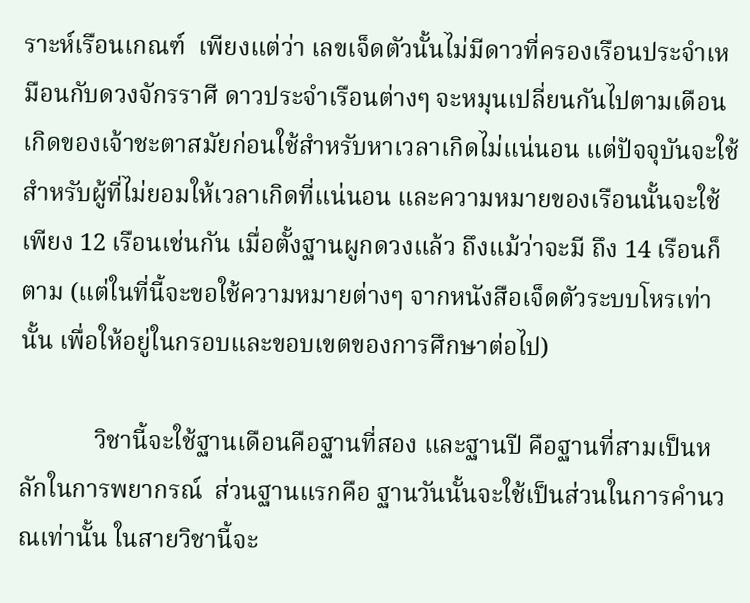ราะห์เรือนเกณฑ์  เพียงแต่ว่า เลขเจ็ดตัวนั้นไม่มีดาวที่ครองเรือนประจำเหมือนกับดวงจักรราศี ดาวประจำเรือนต่างๆ จะหมุนเปลี่ยนกันไปตามเดือนเกิดของเจ้าชะตาสมัยก่อนใช้สำหรับหาเวลาเกิดไม่แน่นอน แต่ปัจจุบันจะใช้สำหรับผู้ที่ไม่ยอมให้เวลาเกิดที่แน่นอน และความหมายของเรือนนั้นจะใช้เพียง 12 เรือนเช่นกัน เมื่อตั้งฐานผูกดวงแล้ว ถึงแม้ว่าจะมี ถึง 14 เรือนก็ตาม (แต่ในที่นี้จะขอใช้ความหมายต่างๆ จากหนังสือเจ็ดตัวระบบโหรเท่านั้น เพื่อให้อยู่ในกรอบและขอบเขตของการศึกษาต่อไป)

            วิชานี้จะใช้ฐานเดือนคือฐานที่สอง และฐานปี คือฐานที่สามเป็นหลักในการพยากรณ์  ส่วนฐานแรกคือ ฐานวันนั้นจะใช้เป็นส่วนในการคำนวณเท่านั้น ในสายวิชานี้จะ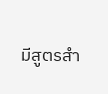มีสูตรสำ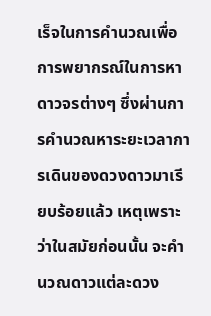เร็จในการคำนวณเพื่อการพยากรณ์ในการหาดาวจรต่างๆ ซึ่งผ่านการคำนวณหาระยะเวลาการเดินของดวงดาวมาเรียบร้อยแล้ว เหตุเพราะว่าในสมัยก่อนนั้น จะคำนวณดาวแต่ละดวง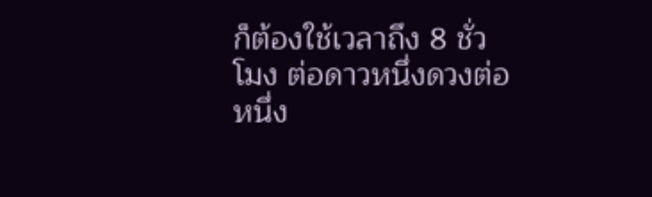ก็ต้องใช้เวลาถึง 8 ชั่วโมง ต่อดาวหนึ่งดวงต่อหนึ่ง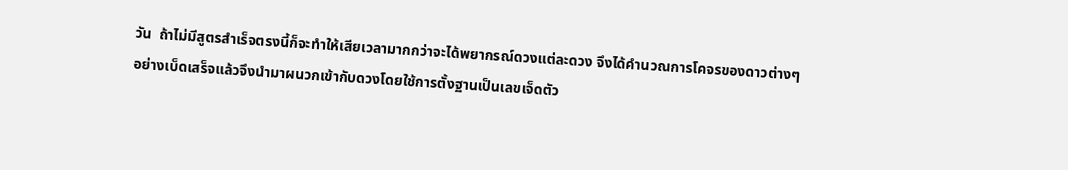วัน  ถ้าไม่มีสูตรสำเร็จตรงนี้ก็จะทำให้เสียเวลามากกว่าจะได้พยากรณ์ดวงแต่ละดวง จึงได้คำนวณการโคจรของดาวต่างๆ อย่างเบ็ดเสร็จแล้วจึงนำมาผนวกเข้ากับดวงโดยใช้การตั้งฐานเป็นเลขเจ็ดตัว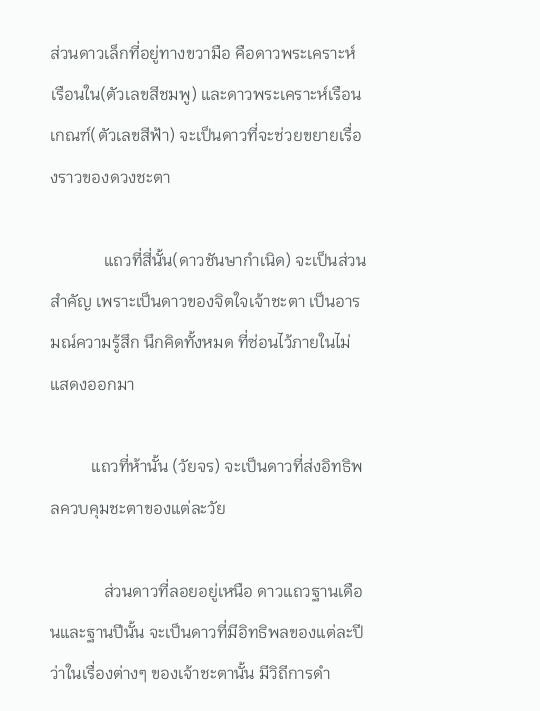ส่วนดาวเล็กที่อยู่ทางขวามือ คือดาวพระเคราะห์เรือนใน(ตัวเลขสีชมพู) และดาวพระเคราะห์เรือนเกณฑ์(ตัวเลขสีฟ้า) จะเป็นดาวที่จะช่วยขยายเรื่องราวของดวงชะตา

             แถวที่สี่นั้น(ดาวชันษากำเนิด) จะเป็นส่วนสำคัญ เพราะเป็นดาวของจิตใจเจ้าชะตา เป็นอารมณ์ความรู้สึก นึกคิดทั้งหมด ที่ซ่อนไว้ภายในไม่แสดงออกมา

          แถวที่ห้านั้น (วัยจร) จะเป็นดาวที่ส่งอิทธิพลควบคุมชะตาของแต่ละวัย

             ส่วนดาวที่ลอยอยู่เหนือ ดาวแถวฐานเดือนและฐานปีนั้น จะเป็นดาวที่มีอิทธิพลของแต่ละปี ว่าในเรื่องต่างๆ ของเจ้าชะตานั้น มีวิถีการดำ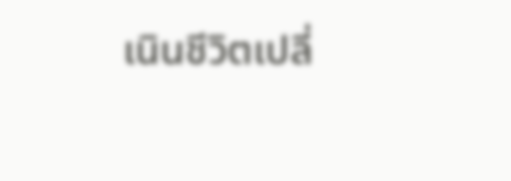เนินชีวิตเปลี่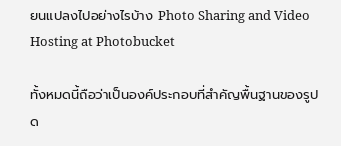ยนแปลงไปอย่างไรบ้าง Photo Sharing and Video Hosting at Photobucket

ทั้งหมดนี้ถือว่าเป็นองค์ประกอบที่สำคัญพื้นฐานของรูปด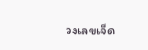วงเลขเจ็ด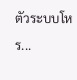ตัวระบบโหร...